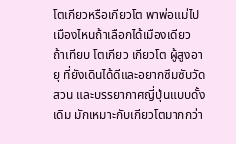โตเกียวหรือเกียวโต พาพ่อแม่ไปเมืองไหนถ้าเลือกได้เมืองเดียว
ถ้าเทียบ โตเกียว เกียวโต ผู้สูงอายุ ที่ยังเดินได้ดีและอยากซึมซับวัด สวน และบรรยากาศญี่ปุ่นแบบดั้งเดิม มักเหมาะกับเกียวโตมากกว่า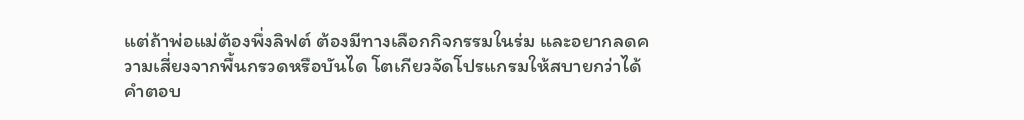แต่ถ้าพ่อแม่ต้องพึ่งลิฟต์ ต้องมีทางเลือกกิจกรรมในร่ม และอยากลดความเสี่ยงจากพื้นกรวดหรือบันได โตเกียวจัดโปรแกรมให้สบายกว่าได้
คำตอบ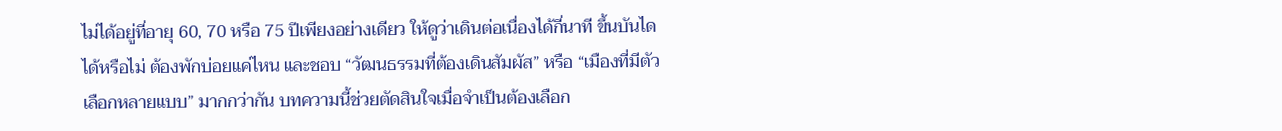ไม่ได้อยู่ที่อายุ 60, 70 หรือ 75 ปีเพียงอย่างเดียว ให้ดูว่าเดินต่อเนื่องได้กี่นาที ขึ้นบันไดได้หรือไม่ ต้องพักบ่อยแค่ไหน และชอบ “วัฒนธรรมที่ต้องเดินสัมผัส” หรือ “เมืองที่มีตัวเลือกหลายแบบ” มากกว่ากัน บทความนี้ช่วยตัดสินใจเมื่อจำเป็นต้องเลือก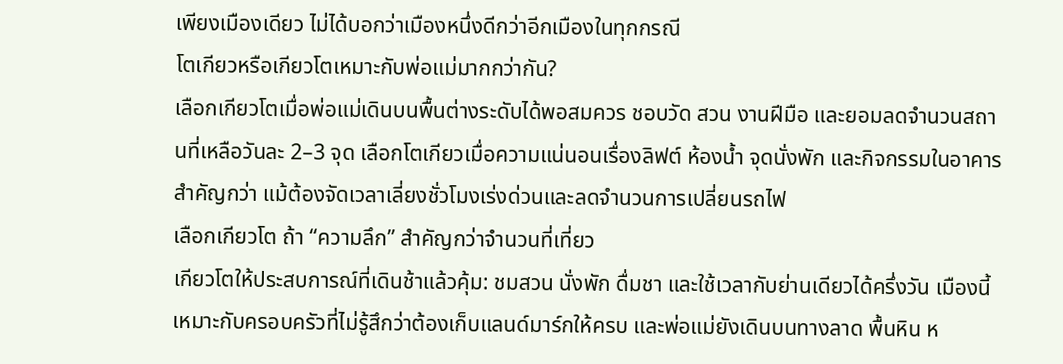เพียงเมืองเดียว ไม่ได้บอกว่าเมืองหนึ่งดีกว่าอีกเมืองในทุกกรณี
โตเกียวหรือเกียวโตเหมาะกับพ่อแม่มากกว่ากัน?
เลือกเกียวโตเมื่อพ่อแม่เดินบนพื้นต่างระดับได้พอสมควร ชอบวัด สวน งานฝีมือ และยอมลดจำนวนสถานที่เหลือวันละ 2–3 จุด เลือกโตเกียวเมื่อความแน่นอนเรื่องลิฟต์ ห้องน้ำ จุดนั่งพัก และกิจกรรมในอาคารสำคัญกว่า แม้ต้องจัดเวลาเลี่ยงชั่วโมงเร่งด่วนและลดจำนวนการเปลี่ยนรถไฟ
เลือกเกียวโต ถ้า “ความลึก” สำคัญกว่าจำนวนที่เที่ยว
เกียวโตให้ประสบการณ์ที่เดินช้าแล้วคุ้ม: ชมสวน นั่งพัก ดื่มชา และใช้เวลากับย่านเดียวได้ครึ่งวัน เมืองนี้เหมาะกับครอบครัวที่ไม่รู้สึกว่าต้องเก็บแลนด์มาร์กให้ครบ และพ่อแม่ยังเดินบนทางลาด พื้นหิน ห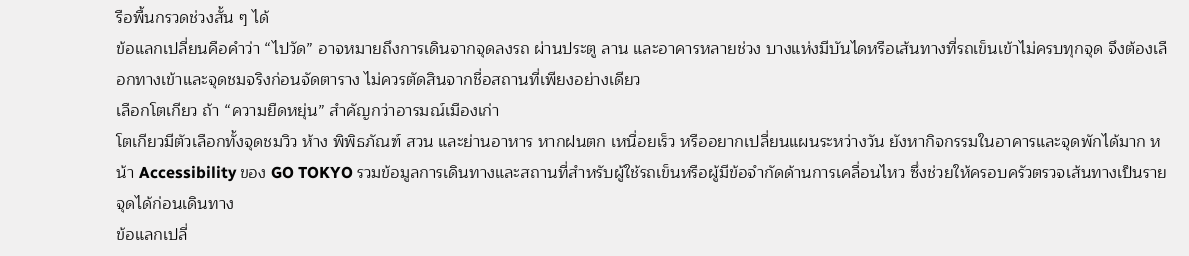รือพื้นกรวดช่วงสั้น ๆ ได้
ข้อแลกเปลี่ยนคือคำว่า “ไปวัด” อาจหมายถึงการเดินจากจุดลงรถ ผ่านประตู ลาน และอาคารหลายช่วง บางแห่งมีบันไดหรือเส้นทางที่รถเข็นเข้าไม่ครบทุกจุด จึงต้องเลือกทางเข้าและจุดชมจริงก่อนจัดตาราง ไม่ควรตัดสินจากชื่อสถานที่เพียงอย่างเดียว
เลือกโตเกียว ถ้า “ความยืดหยุ่น” สำคัญกว่าอารมณ์เมืองเก่า
โตเกียวมีตัวเลือกทั้งจุดชมวิว ห้าง พิพิธภัณฑ์ สวน และย่านอาหาร หากฝนตก เหนื่อยเร็ว หรืออยากเปลี่ยนแผนระหว่างวัน ยังหากิจกรรมในอาคารและจุดพักได้มาก หน้า Accessibility ของ GO TOKYO รวมข้อมูลการเดินทางและสถานที่สำหรับผู้ใช้รถเข็นหรือผู้มีข้อจำกัดด้านการเคลื่อนไหว ซึ่งช่วยให้ครอบครัวตรวจเส้นทางเป็นรายจุดได้ก่อนเดินทาง
ข้อแลกเปลี่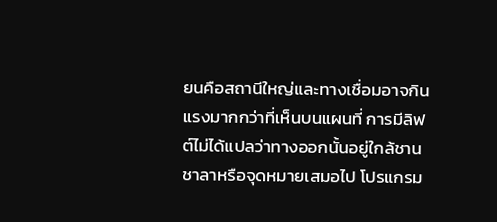ยนคือสถานีใหญ่และทางเชื่อมอาจกินแรงมากกว่าที่เห็นบนแผนที่ การมีลิฟต์ไม่ได้แปลว่าทางออกนั้นอยู่ใกล้ชานชาลาหรือจุดหมายเสมอไป โปรแกรม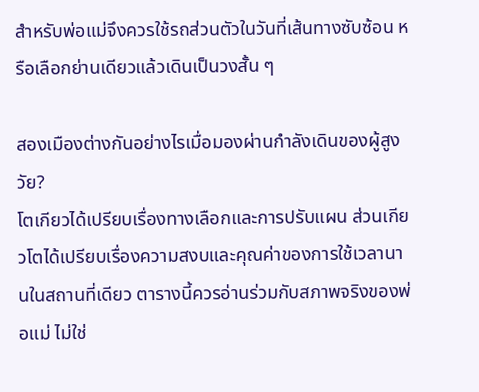สำหรับพ่อแม่จึงควรใช้รถส่วนตัวในวันที่เส้นทางซับซ้อน หรือเลือกย่านเดียวแล้วเดินเป็นวงสั้น ๆ

สองเมืองต่างกันอย่างไรเมื่อมองผ่านกำลังเดินของผู้สูงวัย?
โตเกียวได้เปรียบเรื่องทางเลือกและการปรับแผน ส่วนเกียวโตได้เปรียบเรื่องความสงบและคุณค่าของการใช้เวลานานในสถานที่เดียว ตารางนี้ควรอ่านร่วมกับสภาพจริงของพ่อแม่ ไม่ใช่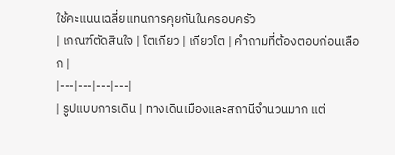ใช้คะแนนเฉลี่ยแทนการคุยกันในครอบครัว
| เกณฑ์ตัดสินใจ | โตเกียว | เกียวโต | คำถามที่ต้องตอบก่อนเลือก |
|---|---|---|---|
| รูปแบบการเดิน | ทางเดินเมืองและสถานีจำนวนมาก แต่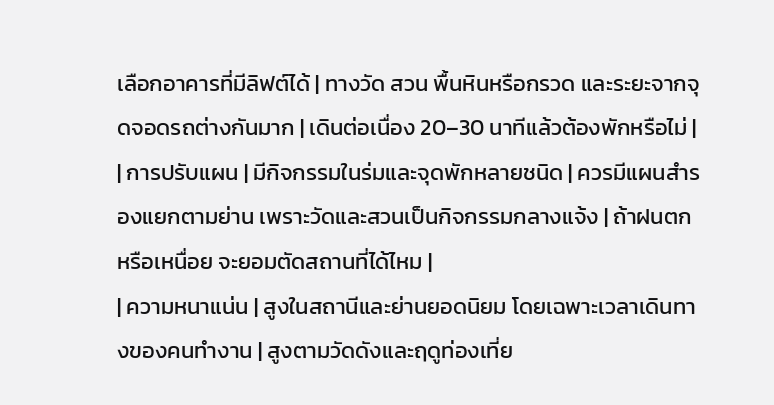เลือกอาคารที่มีลิฟต์ได้ | ทางวัด สวน พื้นหินหรือกรวด และระยะจากจุดจอดรถต่างกันมาก | เดินต่อเนื่อง 20–30 นาทีแล้วต้องพักหรือไม่ |
| การปรับแผน | มีกิจกรรมในร่มและจุดพักหลายชนิด | ควรมีแผนสำรองแยกตามย่าน เพราะวัดและสวนเป็นกิจกรรมกลางแจ้ง | ถ้าฝนตกหรือเหนื่อย จะยอมตัดสถานที่ได้ไหม |
| ความหนาแน่น | สูงในสถานีและย่านยอดนิยม โดยเฉพาะเวลาเดินทางของคนทำงาน | สูงตามวัดดังและฤดูท่องเที่ย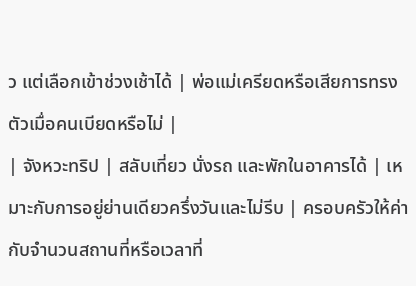ว แต่เลือกเข้าช่วงเช้าได้ | พ่อแม่เครียดหรือเสียการทรงตัวเมื่อคนเบียดหรือไม่ |
| จังหวะทริป | สลับเที่ยว นั่งรถ และพักในอาคารได้ | เหมาะกับการอยู่ย่านเดียวครึ่งวันและไม่รีบ | ครอบครัวให้ค่ากับจำนวนสถานที่หรือเวลาที่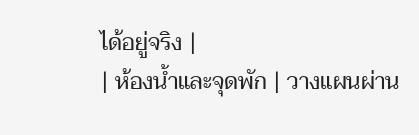ได้อยู่จริง |
| ห้องน้ำและจุดพัก | วางแผนผ่าน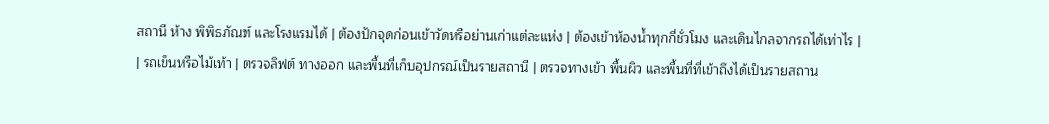สถานี ห้าง พิพิธภัณฑ์ และโรงแรมได้ | ต้องปักจุดก่อนเข้าวัดหรือย่านเก่าแต่ละแห่ง | ต้องเข้าห้องน้ำทุกกี่ชั่วโมง และเดินไกลจากรถได้เท่าไร |
| รถเข็นหรือไม้เท้า | ตรวจลิฟต์ ทางออก และพื้นที่เก็บอุปกรณ์เป็นรายสถานี | ตรวจทางเข้า พื้นผิว และพื้นที่ที่เข้าถึงได้เป็นรายสถาน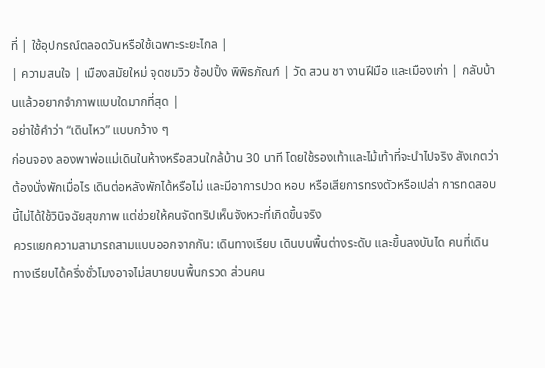ที่ | ใช้อุปกรณ์ตลอดวันหรือใช้เฉพาะระยะไกล |
| ความสนใจ | เมืองสมัยใหม่ จุดชมวิว ช้อปปิ้ง พิพิธภัณฑ์ | วัด สวน ชา งานฝีมือ และเมืองเก่า | กลับบ้านแล้วอยากจำภาพแบบใดมากที่สุด |
อย่าใช้คำว่า “เดินไหว” แบบกว้าง ๆ
ก่อนจอง ลองพาพ่อแม่เดินในห้างหรือสวนใกล้บ้าน 30 นาที โดยใช้รองเท้าและไม้เท้าที่จะนำไปจริง สังเกตว่าต้องนั่งพักเมื่อไร เดินต่อหลังพักได้หรือไม่ และมีอาการปวด หอบ หรือเสียการทรงตัวหรือเปล่า การทดสอบนี้ไม่ได้ใช้วินิจฉัยสุขภาพ แต่ช่วยให้คนจัดทริปเห็นจังหวะที่เกิดขึ้นจริง
ควรแยกความสามารถสามแบบออกจากกัน: เดินทางเรียบ เดินบนพื้นต่างระดับ และขึ้นลงบันได คนที่เดินทางเรียบได้ครึ่งชั่วโมงอาจไม่สบายบนพื้นกรวด ส่วนคน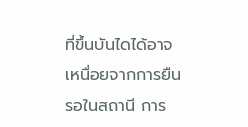ที่ขึ้นบันไดได้อาจเหนื่อยจากการยืนรอในสถานี การ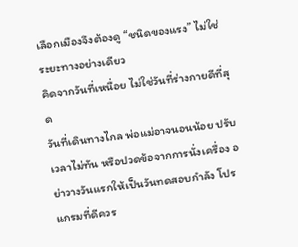เลือกเมืองจึงต้องดู “ชนิดของแรง” ไม่ใช่ระยะทางอย่างเดียว
คิดจากวันที่เหนื่อย ไม่ใช่วันที่ร่างกายดีที่สุด
วันที่เดินทางไกล พ่อแม่อาจนอนน้อย ปรับเวลาไม่ทัน หรือปวดข้อจากการนั่งเครื่อง อย่าวางวันแรกให้เป็นวันทดสอบกำลัง โปรแกรมที่ดีควร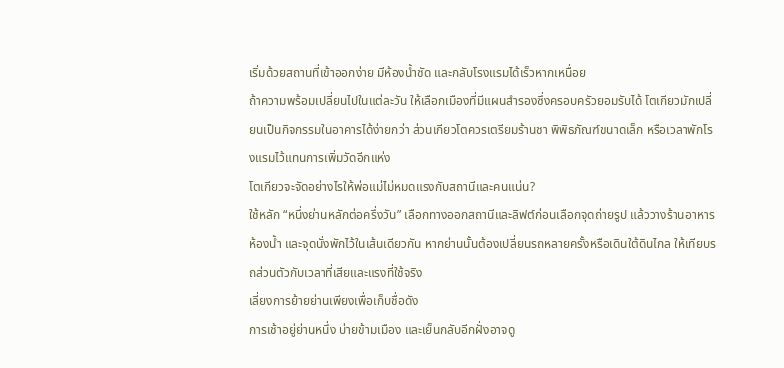เริ่มด้วยสถานที่เข้าออกง่าย มีห้องน้ำชัด และกลับโรงแรมได้เร็วหากเหนื่อย
ถ้าความพร้อมเปลี่ยนไปในแต่ละวัน ให้เลือกเมืองที่มีแผนสำรองซึ่งครอบครัวยอมรับได้ โตเกียวมักเปลี่ยนเป็นกิจกรรมในอาคารได้ง่ายกว่า ส่วนเกียวโตควรเตรียมร้านชา พิพิธภัณฑ์ขนาดเล็ก หรือเวลาพักโรงแรมไว้แทนการเพิ่มวัดอีกแห่ง
โตเกียวจะจัดอย่างไรให้พ่อแม่ไม่หมดแรงกับสถานีและคนแน่น?
ใช้หลัก “หนึ่งย่านหลักต่อครึ่งวัน” เลือกทางออกสถานีและลิฟต์ก่อนเลือกจุดถ่ายรูป แล้ววางร้านอาหาร ห้องน้ำ และจุดนั่งพักไว้ในเส้นเดียวกัน หากย่านนั้นต้องเปลี่ยนรถหลายครั้งหรือเดินใต้ดินไกล ให้เทียบรถส่วนตัวกับเวลาที่เสียและแรงที่ใช้จริง
เลี่ยงการย้ายย่านเพียงเพื่อเก็บชื่อดัง
การเช้าอยู่ย่านหนึ่ง บ่ายข้ามเมือง และเย็นกลับอีกฝั่งอาจดู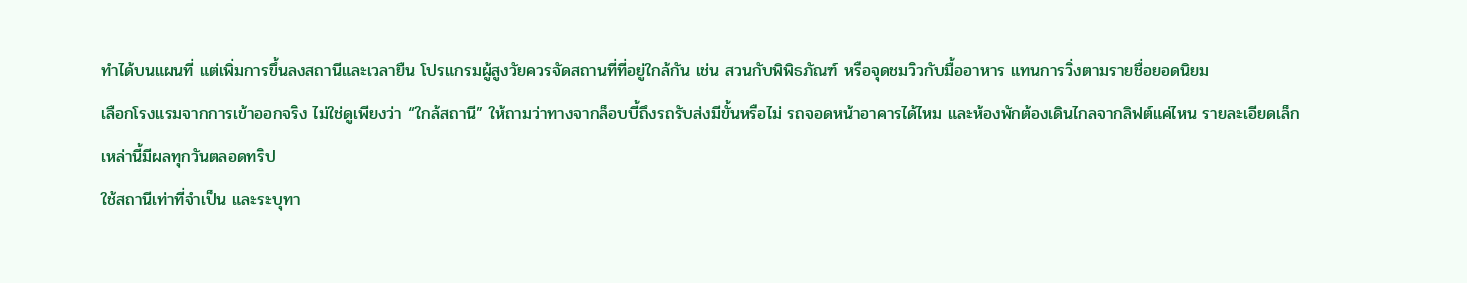ทำได้บนแผนที่ แต่เพิ่มการขึ้นลงสถานีและเวลายืน โปรแกรมผู้สูงวัยควรจัดสถานที่ที่อยู่ใกล้กัน เช่น สวนกับพิพิธภัณฑ์ หรือจุดชมวิวกับมื้ออาหาร แทนการวิ่งตามรายชื่อยอดนิยม
เลือกโรงแรมจากการเข้าออกจริง ไม่ใช่ดูเพียงว่า “ใกล้สถานี” ให้ถามว่าทางจากล็อบบี้ถึงรถรับส่งมีขั้นหรือไม่ รถจอดหน้าอาคารได้ไหม และห้องพักต้องเดินไกลจากลิฟต์แค่ไหน รายละเอียดเล็กเหล่านี้มีผลทุกวันตลอดทริป
ใช้สถานีเท่าที่จำเป็น และระบุทา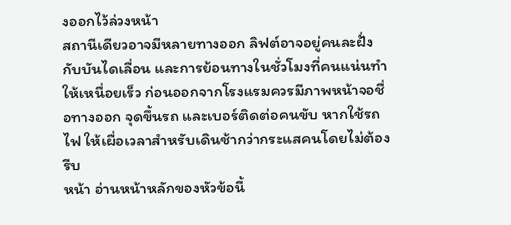งออกไว้ล่วงหน้า
สถานีเดียวอาจมีหลายทางออก ลิฟต์อาจอยู่คนละฝั่งกับบันไดเลื่อน และการย้อนทางในชั่วโมงที่คนแน่นทำให้เหนื่อยเร็ว ก่อนออกจากโรงแรมควรมีภาพหน้าจอชื่อทางออก จุดขึ้นรถ และเบอร์ติดต่อคนขับ หากใช้รถไฟ ให้เผื่อเวลาสำหรับเดินช้ากว่ากระแสคนโดยไม่ต้องรีบ
หน้า อ่านหน้าหลักของหัวข้อนี้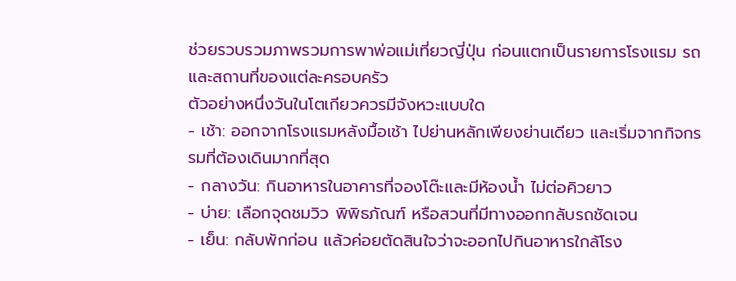ช่วยรวบรวมภาพรวมการพาพ่อแม่เที่ยวญี่ปุ่น ก่อนแตกเป็นรายการโรงแรม รถ และสถานที่ของแต่ละครอบครัว
ตัวอย่างหนึ่งวันในโตเกียวควรมีจังหวะแบบใด
- เช้า: ออกจากโรงแรมหลังมื้อเช้า ไปย่านหลักเพียงย่านเดียว และเริ่มจากกิจกรรมที่ต้องเดินมากที่สุด
- กลางวัน: กินอาหารในอาคารที่จองโต๊ะและมีห้องน้ำ ไม่ต่อคิวยาว
- บ่าย: เลือกจุดชมวิว พิพิธภัณฑ์ หรือสวนที่มีทางออกกลับรถชัดเจน
- เย็น: กลับพักก่อน แล้วค่อยตัดสินใจว่าจะออกไปกินอาหารใกล้โรง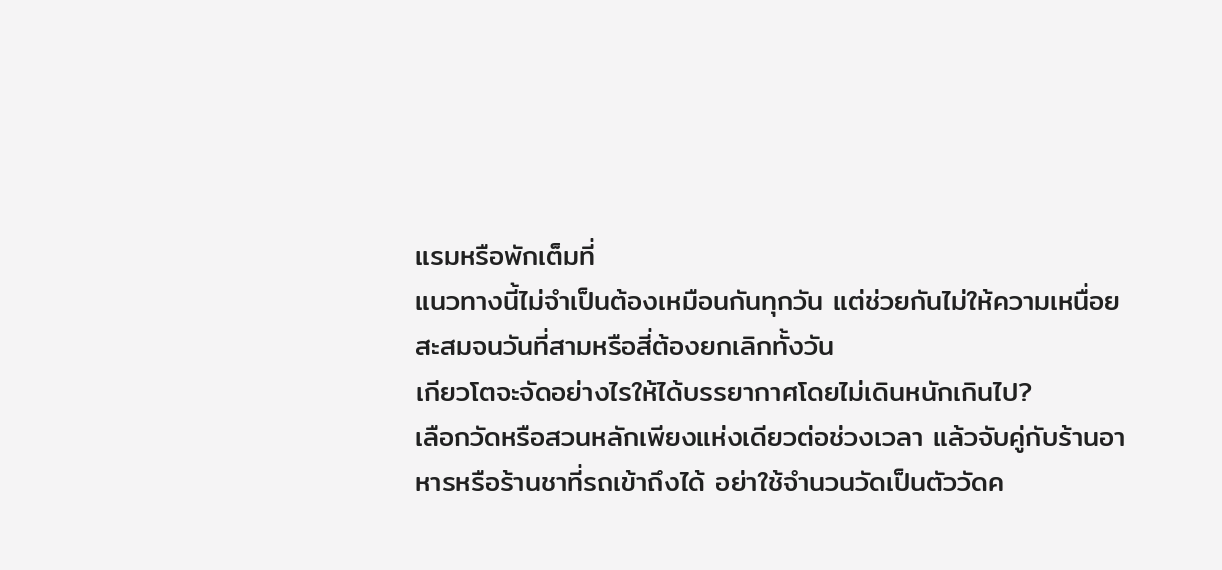แรมหรือพักเต็มที่
แนวทางนี้ไม่จำเป็นต้องเหมือนกันทุกวัน แต่ช่วยกันไม่ให้ความเหนื่อยสะสมจนวันที่สามหรือสี่ต้องยกเลิกทั้งวัน
เกียวโตจะจัดอย่างไรให้ได้บรรยากาศโดยไม่เดินหนักเกินไป?
เลือกวัดหรือสวนหลักเพียงแห่งเดียวต่อช่วงเวลา แล้วจับคู่กับร้านอาหารหรือร้านชาที่รถเข้าถึงได้ อย่าใช้จำนวนวัดเป็นตัววัดค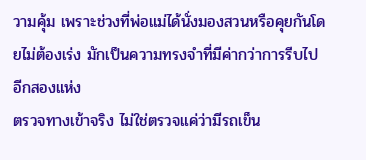วามคุ้ม เพราะช่วงที่พ่อแม่ได้นั่งมองสวนหรือคุยกันโดยไม่ต้องเร่ง มักเป็นความทรงจำที่มีค่ากว่าการรีบไปอีกสองแห่ง
ตรวจทางเข้าจริง ไม่ใช่ตรวจแค่ว่ามีรถเข็น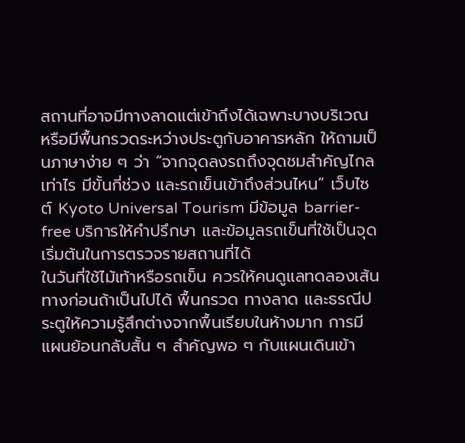สถานที่อาจมีทางลาดแต่เข้าถึงได้เฉพาะบางบริเวณ หรือมีพื้นกรวดระหว่างประตูกับอาคารหลัก ให้ถามเป็นภาษาง่าย ๆ ว่า “จากจุดลงรถถึงจุดชมสำคัญไกลเท่าไร มีขั้นกี่ช่วง และรถเข็นเข้าถึงส่วนไหน” เว็บไซต์ Kyoto Universal Tourism มีข้อมูล barrier-free บริการให้คำปรึกษา และข้อมูลรถเข็นที่ใช้เป็นจุดเริ่มต้นในการตรวจรายสถานที่ได้
ในวันที่ใช้ไม้เท้าหรือรถเข็น ควรให้คนดูแลทดลองเส้นทางก่อนถ้าเป็นไปได้ พื้นกรวด ทางลาด และธรณีประตูให้ความรู้สึกต่างจากพื้นเรียบในห้างมาก การมีแผนย้อนกลับสั้น ๆ สำคัญพอ ๆ กับแผนเดินเข้า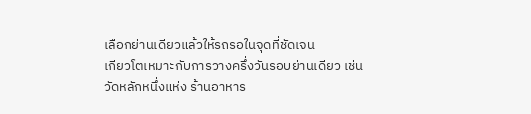เลือกย่านเดียวแล้วให้รถรอในจุดที่ชัดเจน
เกียวโตเหมาะกับการวางครึ่งวันรอบย่านเดียว เช่น วัดหลักหนึ่งแห่ง ร้านอาหาร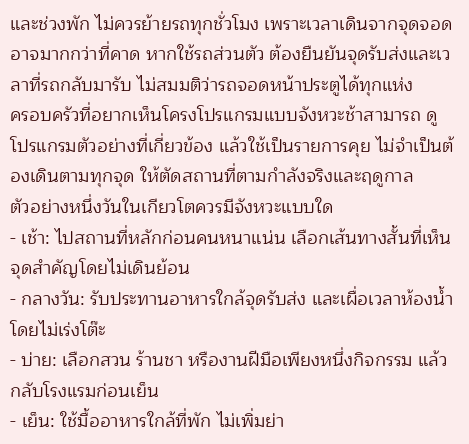และช่วงพัก ไม่ควรย้ายรถทุกชั่วโมง เพราะเวลาเดินจากจุดจอดอาจมากกว่าที่คาด หากใช้รถส่วนตัว ต้องยืนยันจุดรับส่งและเวลาที่รถกลับมารับ ไม่สมมติว่ารถจอดหน้าประตูได้ทุกแห่ง
ครอบครัวที่อยากเห็นโครงโปรแกรมแบบจังหวะช้าสามารถ ดูโปรแกรมตัวอย่างที่เกี่ยวข้อง แล้วใช้เป็นรายการคุย ไม่จำเป็นต้องเดินตามทุกจุด ให้ตัดสถานที่ตามกำลังจริงและฤดูกาล
ตัวอย่างหนึ่งวันในเกียวโตควรมีจังหวะแบบใด
- เช้า: ไปสถานที่หลักก่อนคนหนาแน่น เลือกเส้นทางสั้นที่เห็นจุดสำคัญโดยไม่เดินย้อน
- กลางวัน: รับประทานอาหารใกล้จุดรับส่ง และเผื่อเวลาห้องน้ำโดยไม่เร่งโต๊ะ
- บ่าย: เลือกสวน ร้านชา หรืองานฝีมือเพียงหนึ่งกิจกรรม แล้วกลับโรงแรมก่อนเย็น
- เย็น: ใช้มื้ออาหารใกล้ที่พัก ไม่เพิ่มย่า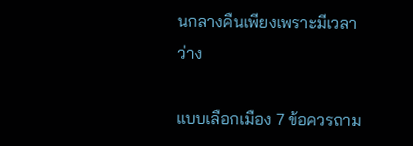นกลางคืนเพียงเพราะมีเวลาว่าง

แบบเลือกเมือง 7 ข้อควรถาม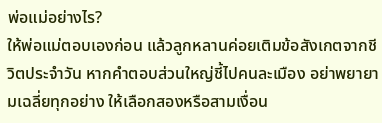พ่อแม่อย่างไร?
ให้พ่อแม่ตอบเองก่อน แล้วลูกหลานค่อยเติมข้อสังเกตจากชีวิตประจำวัน หากคำตอบส่วนใหญ่ชี้ไปคนละเมือง อย่าพยายามเฉลี่ยทุกอย่าง ให้เลือกสองหรือสามเงื่อน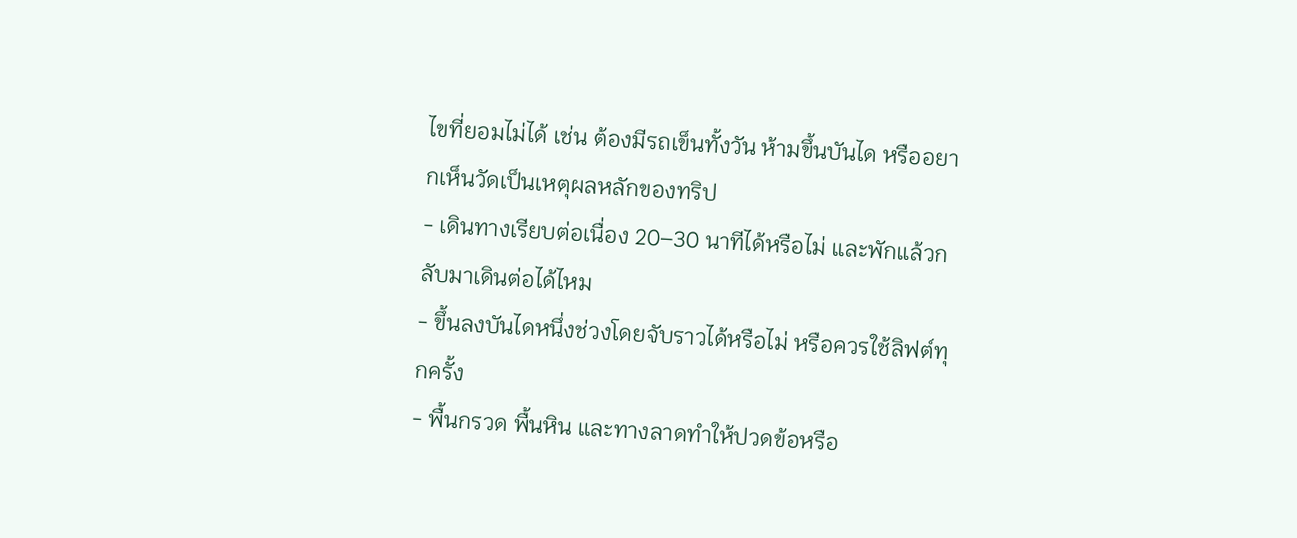ไขที่ยอมไม่ได้ เช่น ต้องมีรถเข็นทั้งวัน ห้ามขึ้นบันได หรืออยากเห็นวัดเป็นเหตุผลหลักของทริป
- เดินทางเรียบต่อเนื่อง 20–30 นาทีได้หรือไม่ และพักแล้วกลับมาเดินต่อได้ไหม
- ขึ้นลงบันไดหนึ่งช่วงโดยจับราวได้หรือไม่ หรือควรใช้ลิฟต์ทุกครั้ง
- พื้นกรวด พื้นหิน และทางลาดทำให้ปวดข้อหรือ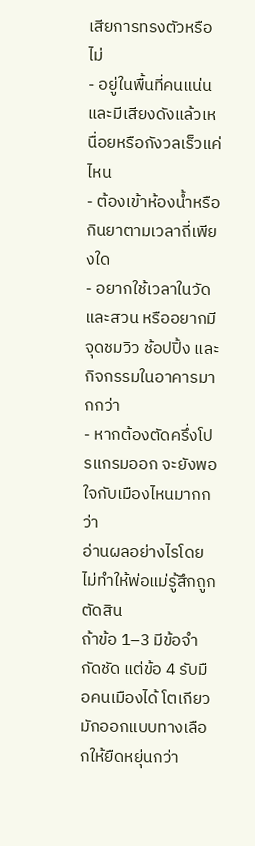เสียการทรงตัวหรือไม่
- อยู่ในพื้นที่คนแน่นและมีเสียงดังแล้วเหนื่อยหรือกังวลเร็วแค่ไหน
- ต้องเข้าห้องน้ำหรือกินยาตามเวลาถี่เพียงใด
- อยากใช้เวลาในวัดและสวน หรืออยากมีจุดชมวิว ช้อปปิ้ง และกิจกรรมในอาคารมากกว่า
- หากต้องตัดครึ่งโปรแกรมออก จะยังพอใจกับเมืองไหนมากกว่า
อ่านผลอย่างไรโดยไม่ทำให้พ่อแม่รู้สึกถูกตัดสิน
ถ้าข้อ 1–3 มีข้อจำกัดชัด แต่ข้อ 4 รับมือคนเมืองได้ โตเกียวมักออกแบบทางเลือกให้ยืดหยุ่นกว่า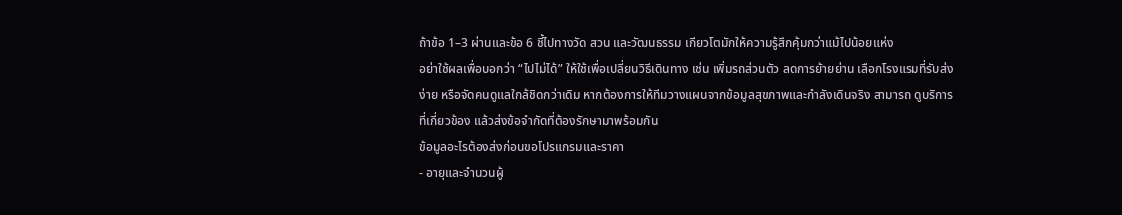ถ้าข้อ 1–3 ผ่านและข้อ 6 ชี้ไปทางวัด สวน และวัฒนธรรม เกียวโตมักให้ความรู้สึกคุ้มกว่าแม้ไปน้อยแห่ง
อย่าใช้ผลเพื่อบอกว่า “ไปไม่ได้” ให้ใช้เพื่อเปลี่ยนวิธีเดินทาง เช่น เพิ่มรถส่วนตัว ลดการย้ายย่าน เลือกโรงแรมที่รับส่งง่าย หรือจัดคนดูแลใกล้ชิดกว่าเดิม หากต้องการให้ทีมวางแผนจากข้อมูลสุขภาพและกำลังเดินจริง สามารถ ดูบริการที่เกี่ยวข้อง แล้วส่งข้อจำกัดที่ต้องรักษามาพร้อมกัน
ข้อมูลอะไรต้องส่งก่อนขอโปรแกรมและราคา
- อายุและจำนวนผู้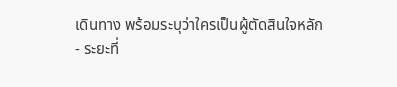เดินทาง พร้อมระบุว่าใครเป็นผู้ตัดสินใจหลัก
- ระยะที่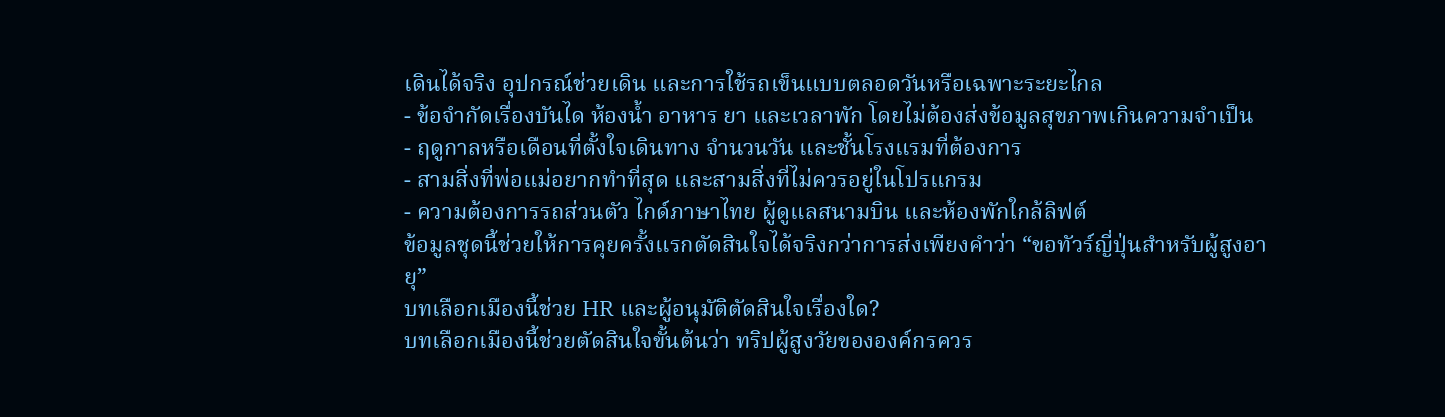เดินได้จริง อุปกรณ์ช่วยเดิน และการใช้รถเข็นแบบตลอดวันหรือเฉพาะระยะไกล
- ข้อจำกัดเรื่องบันได ห้องน้ำ อาหาร ยา และเวลาพัก โดยไม่ต้องส่งข้อมูลสุขภาพเกินความจำเป็น
- ฤดูกาลหรือเดือนที่ตั้งใจเดินทาง จำนวนวัน และชั้นโรงแรมที่ต้องการ
- สามสิ่งที่พ่อแม่อยากทำที่สุด และสามสิ่งที่ไม่ควรอยู่ในโปรแกรม
- ความต้องการรถส่วนตัว ไกด์ภาษาไทย ผู้ดูแลสนามบิน และห้องพักใกล้ลิฟต์
ข้อมูลชุดนี้ช่วยให้การคุยครั้งแรกตัดสินใจได้จริงกว่าการส่งเพียงคำว่า “ขอทัวร์ญี่ปุ่นสำหรับผู้สูงอายุ”
บทเลือกเมืองนี้ช่วย HR และผู้อนุมัติตัดสินใจเรื่องใด?
บทเลือกเมืองนี้ช่วยตัดสินใจขั้นต้นว่า ทริปผู้สูงวัยขององค์กรควร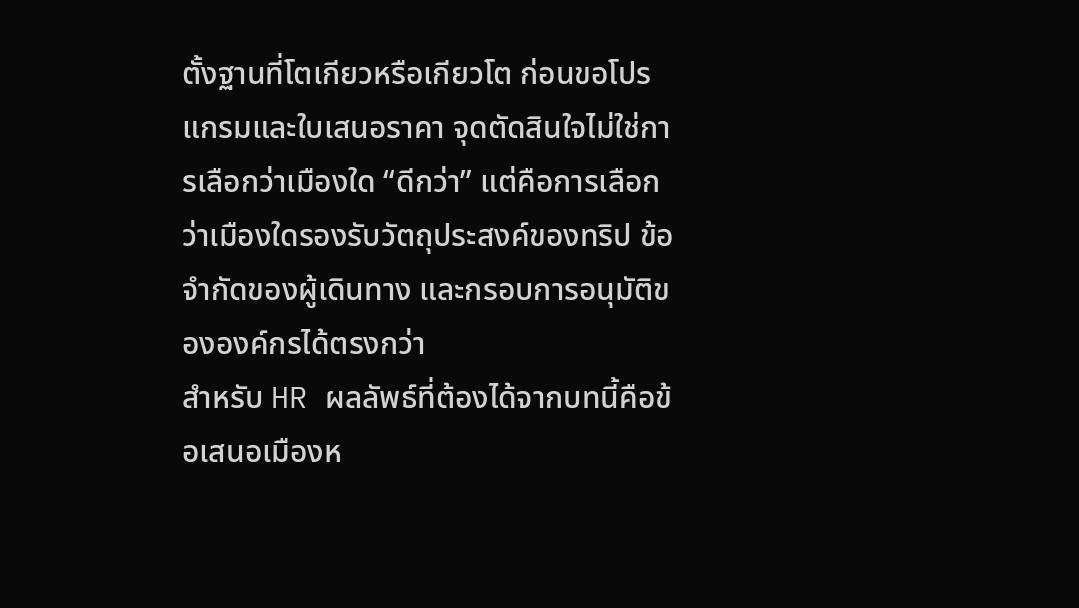ตั้งฐานที่โตเกียวหรือเกียวโต ก่อนขอโปรแกรมและใบเสนอราคา จุดตัดสินใจไม่ใช่การเลือกว่าเมืองใด “ดีกว่า” แต่คือการเลือกว่าเมืองใดรองรับวัตถุประสงค์ของทริป ข้อจำกัดของผู้เดินทาง และกรอบการอนุมัติขององค์กรได้ตรงกว่า
สำหรับ HR ผลลัพธ์ที่ต้องได้จากบทนี้คือข้อเสนอเมืองห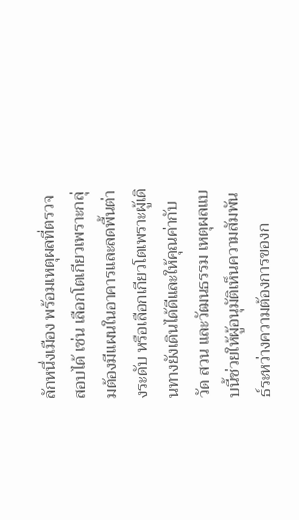ลักหนึ่งเมือง พร้อมเหตุผลที่ตรวจสอบได้ เช่น เลือกโตเกียวเพราะกลุ่มต้องมีแผนในอาคารและลดพื้นต่างระดับ หรือเลือกเกียวโตเพราะผู้เดินทางยังเดินได้ดีและให้คุณค่ากับวัด สวน และวัฒนธรรม เหตุผลแบบนี้ช่วยให้ผู้อนุมัติเห็นความสัมพันธ์ระหว่างความต้องการของก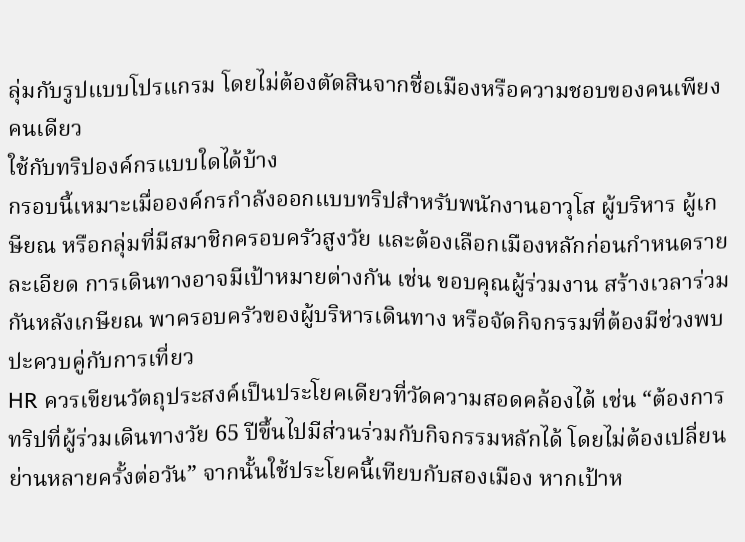ลุ่มกับรูปแบบโปรแกรม โดยไม่ต้องตัดสินจากชื่อเมืองหรือความชอบของคนเพียงคนเดียว
ใช้กับทริปองค์กรแบบใดได้บ้าง
กรอบนี้เหมาะเมื่อองค์กรกำลังออกแบบทริปสำหรับพนักงานอาวุโส ผู้บริหาร ผู้เกษียณ หรือกลุ่มที่มีสมาชิกครอบครัวสูงวัย และต้องเลือกเมืองหลักก่อนกำหนดรายละเอียด การเดินทางอาจมีเป้าหมายต่างกัน เช่น ขอบคุณผู้ร่วมงาน สร้างเวลาร่วมกันหลังเกษียณ พาครอบครัวของผู้บริหารเดินทาง หรือจัดกิจกรรมที่ต้องมีช่วงพบปะควบคู่กับการเที่ยว
HR ควรเขียนวัตถุประสงค์เป็นประโยคเดียวที่วัดความสอดคล้องได้ เช่น “ต้องการทริปที่ผู้ร่วมเดินทางวัย 65 ปีขึ้นไปมีส่วนร่วมกับกิจกรรมหลักได้ โดยไม่ต้องเปลี่ยนย่านหลายครั้งต่อวัน” จากนั้นใช้ประโยคนี้เทียบกับสองเมือง หากเป้าห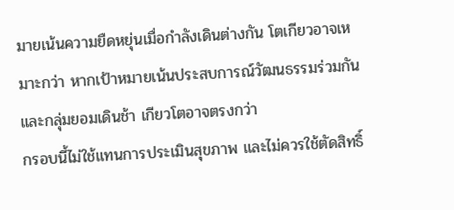มายเน้นความยืดหยุ่นเมื่อกำลังเดินต่างกัน โตเกียวอาจเหมาะกว่า หากเป้าหมายเน้นประสบการณ์วัฒนธรรมร่วมกันและกลุ่มยอมเดินช้า เกียวโตอาจตรงกว่า
กรอบนี้ไม่ใช้แทนการประเมินสุขภาพ และไม่ควรใช้ตัดสิทธิ์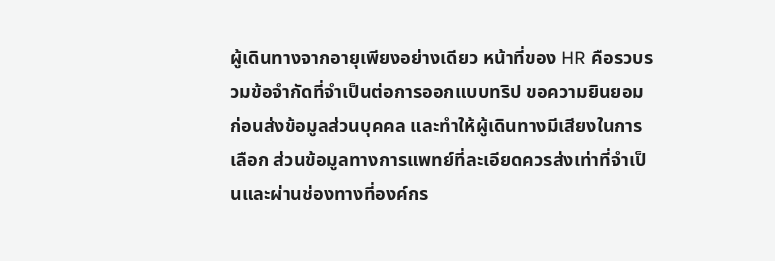ผู้เดินทางจากอายุเพียงอย่างเดียว หน้าที่ของ HR คือรวบรวมข้อจำกัดที่จำเป็นต่อการออกแบบทริป ขอความยินยอมก่อนส่งข้อมูลส่วนบุคคล และทำให้ผู้เดินทางมีเสียงในการเลือก ส่วนข้อมูลทางการแพทย์ที่ละเอียดควรส่งเท่าที่จำเป็นและผ่านช่องทางที่องค์กร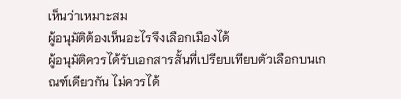เห็นว่าเหมาะสม
ผู้อนุมัติต้องเห็นอะไรจึงเลือกเมืองได้
ผู้อนุมัติควรได้รับเอกสารสั้นที่เปรียบเทียบตัวเลือกบนเกณฑ์เดียวกัน ไม่ควรได้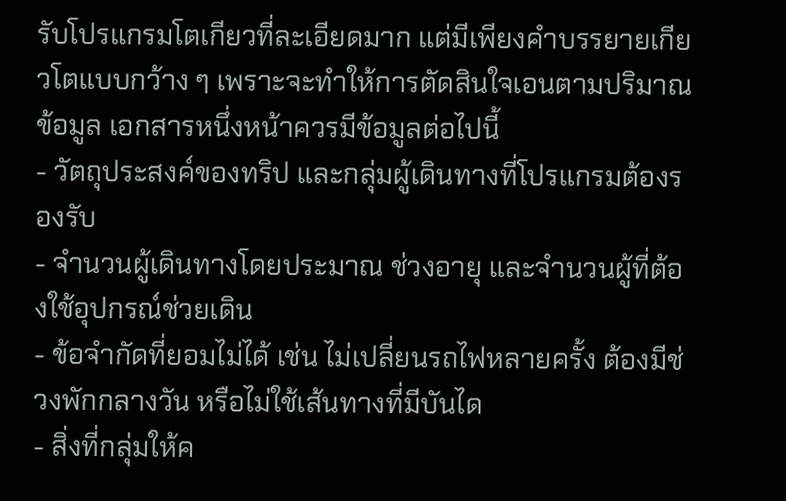รับโปรแกรมโตเกียวที่ละเอียดมาก แต่มีเพียงคำบรรยายเกียวโตแบบกว้าง ๆ เพราะจะทำให้การตัดสินใจเอนตามปริมาณข้อมูล เอกสารหนึ่งหน้าควรมีข้อมูลต่อไปนี้
- วัตถุประสงค์ของทริป และกลุ่มผู้เดินทางที่โปรแกรมต้องรองรับ
- จำนวนผู้เดินทางโดยประมาณ ช่วงอายุ และจำนวนผู้ที่ต้องใช้อุปกรณ์ช่วยเดิน
- ข้อจำกัดที่ยอมไม่ได้ เช่น ไม่เปลี่ยนรถไฟหลายครั้ง ต้องมีช่วงพักกลางวัน หรือไม่ใช้เส้นทางที่มีบันได
- สิ่งที่กลุ่มให้ค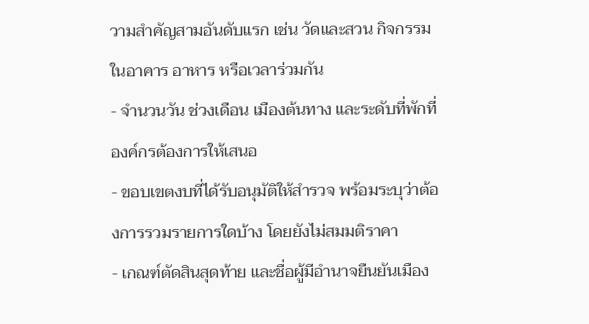วามสำคัญสามอันดับแรก เช่น วัดและสวน กิจกรรมในอาคาร อาหาร หรือเวลาร่วมกัน
- จำนวนวัน ช่วงเดือน เมืองต้นทาง และระดับที่พักที่องค์กรต้องการให้เสนอ
- ขอบเขตงบที่ได้รับอนุมัติให้สำรวจ พร้อมระบุว่าต้องการรวมรายการใดบ้าง โดยยังไม่สมมติราคา
- เกณฑ์ตัดสินสุดท้าย และชื่อผู้มีอำนาจยืนยันเมือง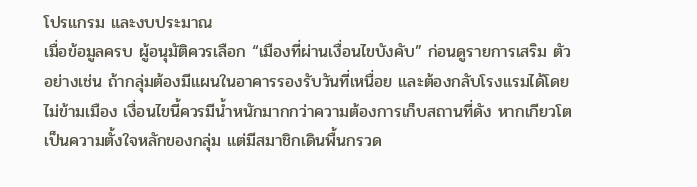โปรแกรม และงบประมาณ
เมื่อข้อมูลครบ ผู้อนุมัติควรเลือก “เมืองที่ผ่านเงื่อนไขบังคับ” ก่อนดูรายการเสริม ตัวอย่างเช่น ถ้ากลุ่มต้องมีแผนในอาคารรองรับวันที่เหนื่อย และต้องกลับโรงแรมได้โดยไม่ข้ามเมือง เงื่อนไขนี้ควรมีน้ำหนักมากกว่าความต้องการเก็บสถานที่ดัง หากเกียวโตเป็นความตั้งใจหลักของกลุ่ม แต่มีสมาชิกเดินพื้นกรวด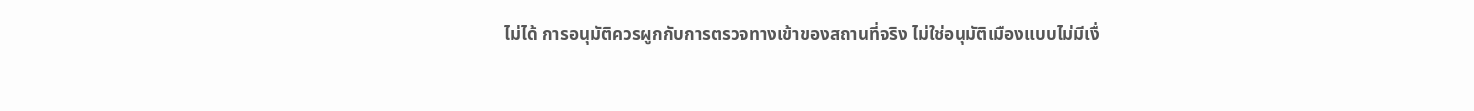ไม่ได้ การอนุมัติควรผูกกับการตรวจทางเข้าของสถานที่จริง ไม่ใช่อนุมัติเมืองแบบไม่มีเงื่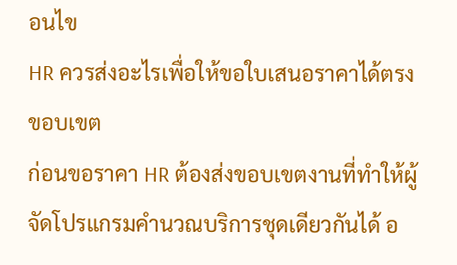อนไข
HR ควรส่งอะไรเพื่อให้ขอใบเสนอราคาได้ตรงขอบเขต
ก่อนขอราคา HR ต้องส่งขอบเขตงานที่ทำให้ผู้จัดโปรแกรมคำนวณบริการชุดเดียวกันได้ อ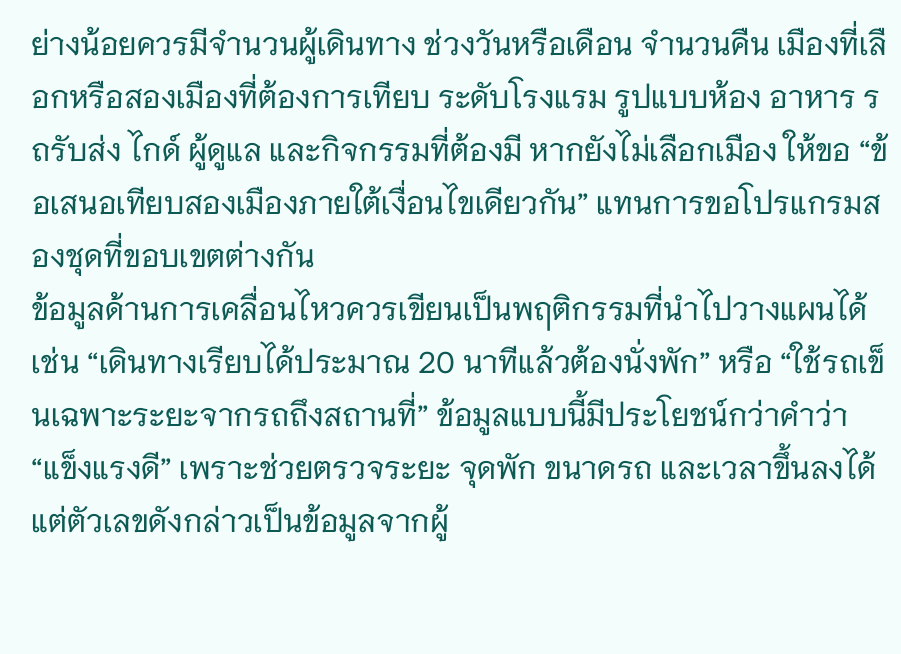ย่างน้อยควรมีจำนวนผู้เดินทาง ช่วงวันหรือเดือน จำนวนคืน เมืองที่เลือกหรือสองเมืองที่ต้องการเทียบ ระดับโรงแรม รูปแบบห้อง อาหาร รถรับส่ง ไกด์ ผู้ดูแล และกิจกรรมที่ต้องมี หากยังไม่เลือกเมือง ให้ขอ “ข้อเสนอเทียบสองเมืองภายใต้เงื่อนไขเดียวกัน” แทนการขอโปรแกรมสองชุดที่ขอบเขตต่างกัน
ข้อมูลด้านการเคลื่อนไหวควรเขียนเป็นพฤติกรรมที่นำไปวางแผนได้ เช่น “เดินทางเรียบได้ประมาณ 20 นาทีแล้วต้องนั่งพัก” หรือ “ใช้รถเข็นเฉพาะระยะจากรถถึงสถานที่” ข้อมูลแบบนี้มีประโยชน์กว่าคำว่า “แข็งแรงดี” เพราะช่วยตรวจระยะ จุดพัก ขนาดรถ และเวลาขึ้นลงได้ แต่ตัวเลขดังกล่าวเป็นข้อมูลจากผู้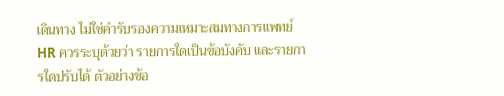เดินทาง ไม่ใช่คำรับรองความเหมาะสมทางการแพทย์
HR ควรระบุด้วยว่า รายการใดเป็นข้อบังคับ และรายการใดปรับได้ ตัวอย่างข้อ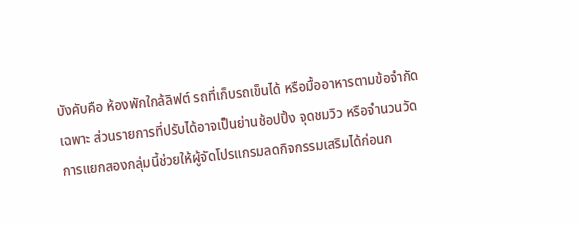บังคับคือ ห้องพักใกล้ลิฟต์ รถที่เก็บรถเข็นได้ หรือมื้ออาหารตามข้อจำกัดเฉพาะ ส่วนรายการที่ปรับได้อาจเป็นย่านช้อปปิ้ง จุดชมวิว หรือจำนวนวัด การแยกสองกลุ่มนี้ช่วยให้ผู้จัดโปรแกรมลดกิจกรรมเสริมได้ก่อนก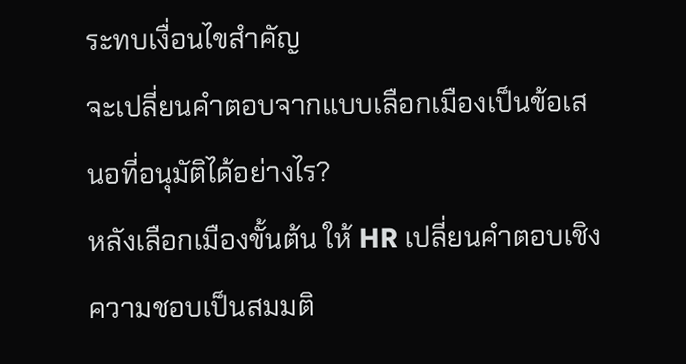ระทบเงื่อนไขสำคัญ
จะเปลี่ยนคำตอบจากแบบเลือกเมืองเป็นข้อเสนอที่อนุมัติได้อย่างไร?
หลังเลือกเมืองขั้นต้น ให้ HR เปลี่ยนคำตอบเชิงความชอบเป็นสมมติ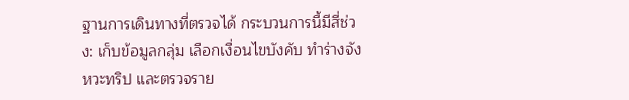ฐานการเดินทางที่ตรวจได้ กระบวนการนี้มีสี่ช่วง: เก็บข้อมูลกลุ่ม เลือกเงื่อนไขบังคับ ทำร่างจังหวะทริป และตรวจราย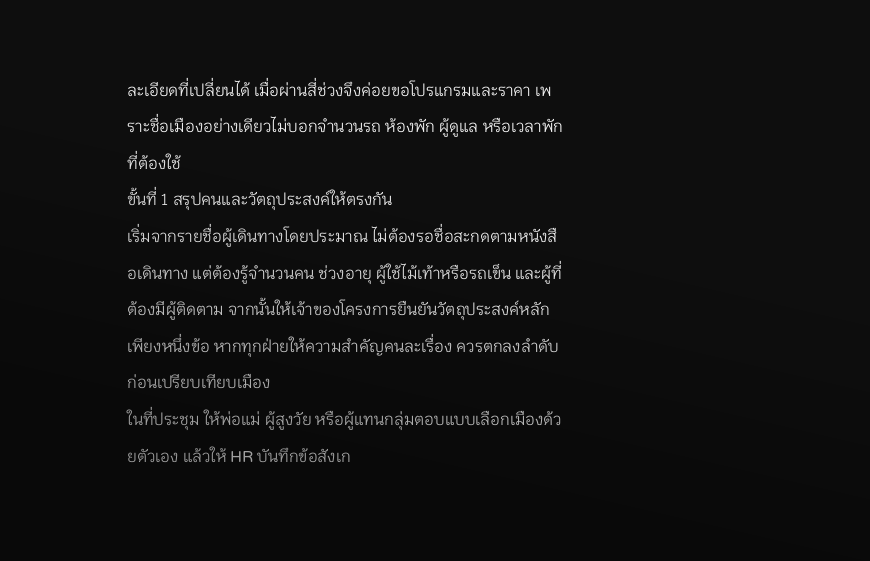ละเอียดที่เปลี่ยนได้ เมื่อผ่านสี่ช่วงจึงค่อยขอโปรแกรมและราคา เพราะชื่อเมืองอย่างเดียวไม่บอกจำนวนรถ ห้องพัก ผู้ดูแล หรือเวลาพักที่ต้องใช้
ขั้นที่ 1 สรุปคนและวัตถุประสงค์ให้ตรงกัน
เริ่มจากรายชื่อผู้เดินทางโดยประมาณ ไม่ต้องรอชื่อสะกดตามหนังสือเดินทาง แต่ต้องรู้จำนวนคน ช่วงอายุ ผู้ใช้ไม้เท้าหรือรถเข็น และผู้ที่ต้องมีผู้ติดตาม จากนั้นให้เจ้าของโครงการยืนยันวัตถุประสงค์หลักเพียงหนึ่งข้อ หากทุกฝ่ายให้ความสำคัญคนละเรื่อง ควรตกลงลำดับก่อนเปรียบเทียบเมือง
ในที่ประชุม ให้พ่อแม่ ผู้สูงวัย หรือผู้แทนกลุ่มตอบแบบเลือกเมืองด้วยตัวเอง แล้วให้ HR บันทึกข้อสังเก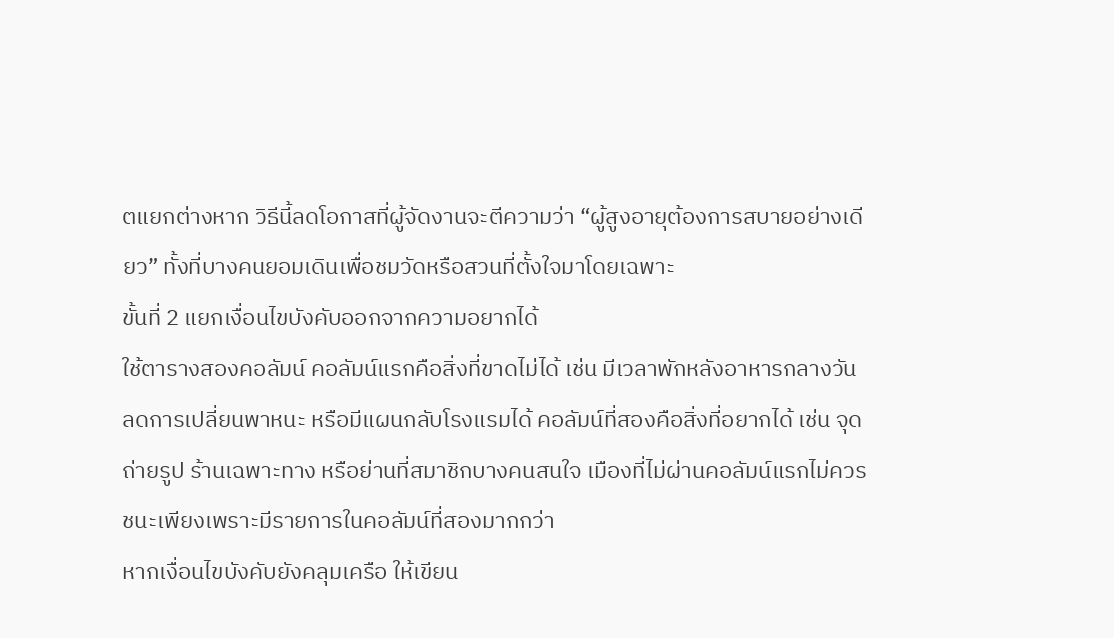ตแยกต่างหาก วิธีนี้ลดโอกาสที่ผู้จัดงานจะตีความว่า “ผู้สูงอายุต้องการสบายอย่างเดียว” ทั้งที่บางคนยอมเดินเพื่อชมวัดหรือสวนที่ตั้งใจมาโดยเฉพาะ
ขั้นที่ 2 แยกเงื่อนไขบังคับออกจากความอยากได้
ใช้ตารางสองคอลัมน์ คอลัมน์แรกคือสิ่งที่ขาดไม่ได้ เช่น มีเวลาพักหลังอาหารกลางวัน ลดการเปลี่ยนพาหนะ หรือมีแผนกลับโรงแรมได้ คอลัมน์ที่สองคือสิ่งที่อยากได้ เช่น จุดถ่ายรูป ร้านเฉพาะทาง หรือย่านที่สมาชิกบางคนสนใจ เมืองที่ไม่ผ่านคอลัมน์แรกไม่ควรชนะเพียงเพราะมีรายการในคอลัมน์ที่สองมากกว่า
หากเงื่อนไขบังคับยังคลุมเครือ ให้เขียน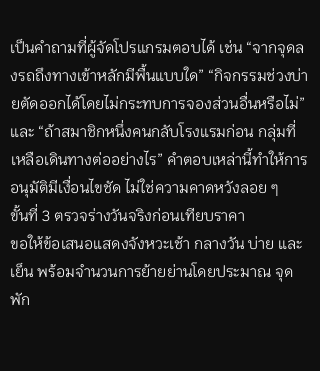เป็นคำถามที่ผู้จัดโปรแกรมตอบได้ เช่น “จากจุดลงรถถึงทางเข้าหลักมีพื้นแบบใด” “กิจกรรมช่วงบ่ายตัดออกได้โดยไม่กระทบการจองส่วนอื่นหรือไม่” และ “ถ้าสมาชิกหนึ่งคนกลับโรงแรมก่อน กลุ่มที่เหลือเดินทางต่ออย่างไร” คำตอบเหล่านี้ทำให้การอนุมัติมีเงื่อนไขชัด ไม่ใช่ความคาดหวังลอย ๆ
ขั้นที่ 3 ตรวจร่างวันจริงก่อนเทียบราคา
ขอให้ข้อเสนอแสดงจังหวะเช้า กลางวัน บ่าย และเย็น พร้อมจำนวนการย้ายย่านโดยประมาณ จุดพัก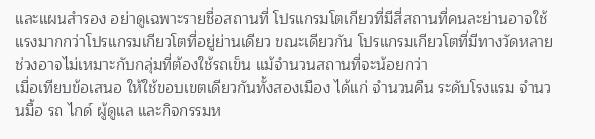และแผนสำรอง อย่าดูเฉพาะรายชื่อสถานที่ โปรแกรมโตเกียวที่มีสี่สถานที่คนละย่านอาจใช้แรงมากกว่าโปรแกรมเกียวโตที่อยู่ย่านเดียว ขณะเดียวกัน โปรแกรมเกียวโตที่มีทางวัดหลายช่วงอาจไม่เหมาะกับกลุ่มที่ต้องใช้รถเข็น แม้จำนวนสถานที่จะน้อยกว่า
เมื่อเทียบข้อเสนอ ให้ใช้ขอบเขตเดียวกันทั้งสองเมือง ได้แก่ จำนวนคืน ระดับโรงแรม จำนวนมื้อ รถ ไกด์ ผู้ดูแล และกิจกรรมห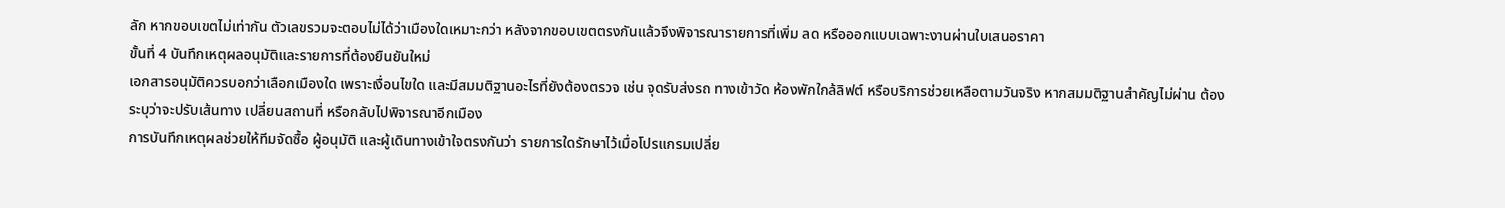ลัก หากขอบเขตไม่เท่ากัน ตัวเลขรวมจะตอบไม่ได้ว่าเมืองใดเหมาะกว่า หลังจากขอบเขตตรงกันแล้วจึงพิจารณารายการที่เพิ่ม ลด หรือออกแบบเฉพาะงานผ่านใบเสนอราคา
ขั้นที่ 4 บันทึกเหตุผลอนุมัติและรายการที่ต้องยืนยันใหม่
เอกสารอนุมัติควรบอกว่าเลือกเมืองใด เพราะเงื่อนไขใด และมีสมมติฐานอะไรที่ยังต้องตรวจ เช่น จุดรับส่งรถ ทางเข้าวัด ห้องพักใกล้ลิฟต์ หรือบริการช่วยเหลือตามวันจริง หากสมมติฐานสำคัญไม่ผ่าน ต้องระบุว่าจะปรับเส้นทาง เปลี่ยนสถานที่ หรือกลับไปพิจารณาอีกเมือง
การบันทึกเหตุผลช่วยให้ทีมจัดซื้อ ผู้อนุมัติ และผู้เดินทางเข้าใจตรงกันว่า รายการใดรักษาไว้เมื่อโปรแกรมเปลี่ย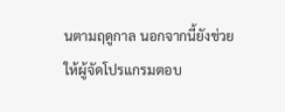นตามฤดูกาล นอกจากนี้ยังช่วยให้ผู้จัดโปรแกรมตอบ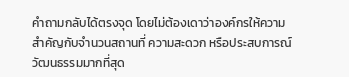คำถามกลับได้ตรงจุด โดยไม่ต้องเดาว่าองค์กรให้ความสำคัญกับจำนวนสถานที่ ความสะดวก หรือประสบการณ์วัฒนธรรมมากที่สุด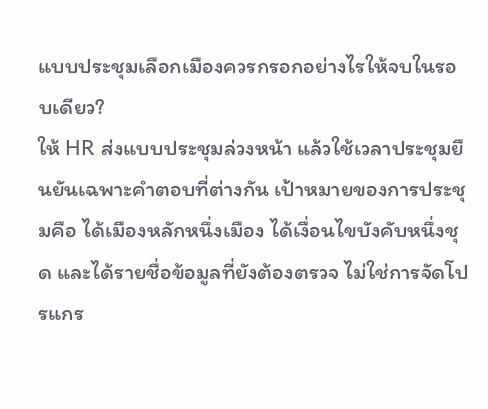แบบประชุมเลือกเมืองควรกรอกอย่างไรให้จบในรอบเดียว?
ให้ HR ส่งแบบประชุมล่วงหน้า แล้วใช้เวลาประชุมยืนยันเฉพาะคำตอบที่ต่างกัน เป้าหมายของการประชุมคือ ได้เมืองหลักหนึ่งเมือง ได้เงื่อนไขบังคับหนึ่งชุด และได้รายชื่อข้อมูลที่ยังต้องตรวจ ไม่ใช่การจัดโปรแกร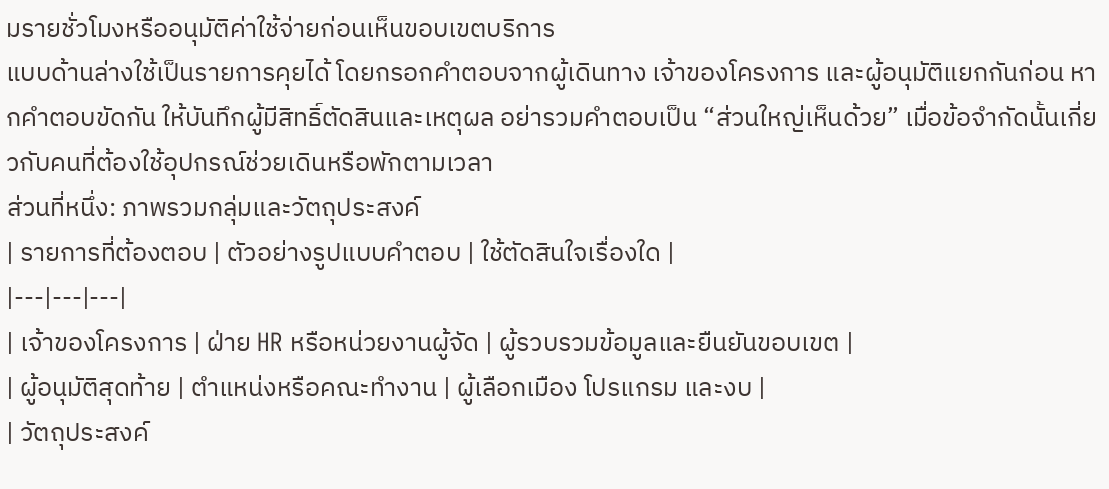มรายชั่วโมงหรืออนุมัติค่าใช้จ่ายก่อนเห็นขอบเขตบริการ
แบบด้านล่างใช้เป็นรายการคุยได้ โดยกรอกคำตอบจากผู้เดินทาง เจ้าของโครงการ และผู้อนุมัติแยกกันก่อน หากคำตอบขัดกัน ให้บันทึกผู้มีสิทธิ์ตัดสินและเหตุผล อย่ารวมคำตอบเป็น “ส่วนใหญ่เห็นด้วย” เมื่อข้อจำกัดนั้นเกี่ยวกับคนที่ต้องใช้อุปกรณ์ช่วยเดินหรือพักตามเวลา
ส่วนที่หนึ่ง: ภาพรวมกลุ่มและวัตถุประสงค์
| รายการที่ต้องตอบ | ตัวอย่างรูปแบบคำตอบ | ใช้ตัดสินใจเรื่องใด |
|---|---|---|
| เจ้าของโครงการ | ฝ่าย HR หรือหน่วยงานผู้จัด | ผู้รวบรวมข้อมูลและยืนยันขอบเขต |
| ผู้อนุมัติสุดท้าย | ตำแหน่งหรือคณะทำงาน | ผู้เลือกเมือง โปรแกรม และงบ |
| วัตถุประสงค์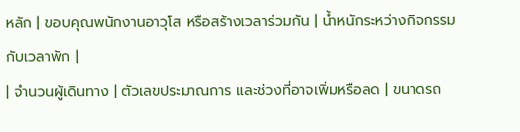หลัก | ขอบคุณพนักงานอาวุโส หรือสร้างเวลาร่วมกัน | น้ำหนักระหว่างกิจกรรมกับเวลาพัก |
| จำนวนผู้เดินทาง | ตัวเลขประมาณการ และช่วงที่อาจเพิ่มหรือลด | ขนาดรถ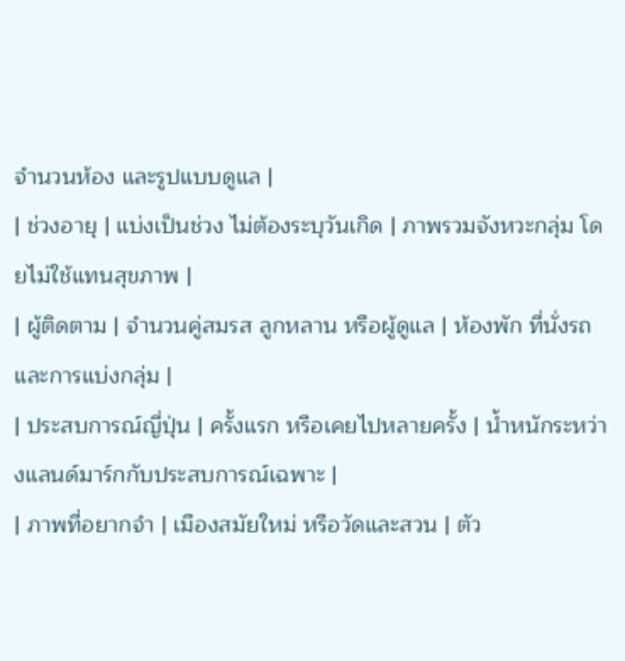จำนวนห้อง และรูปแบบดูแล |
| ช่วงอายุ | แบ่งเป็นช่วง ไม่ต้องระบุวันเกิด | ภาพรวมจังหวะกลุ่ม โดยไม่ใช้แทนสุขภาพ |
| ผู้ติดตาม | จำนวนคู่สมรส ลูกหลาน หรือผู้ดูแล | ห้องพัก ที่นั่งรถ และการแบ่งกลุ่ม |
| ประสบการณ์ญี่ปุ่น | ครั้งแรก หรือเคยไปหลายครั้ง | น้ำหนักระหว่างแลนด์มาร์กกับประสบการณ์เฉพาะ |
| ภาพที่อยากจำ | เมืองสมัยใหม่ หรือวัดและสวน | ตัว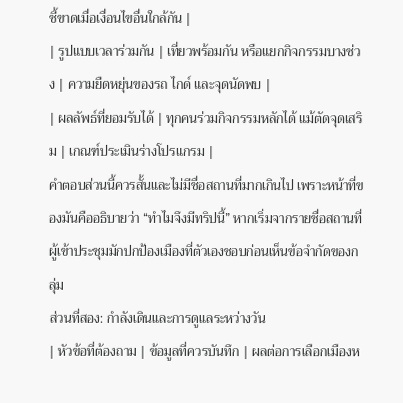ชี้ขาดเมื่อเงื่อนไขอื่นใกล้กัน |
| รูปแบบเวลาร่วมกัน | เที่ยวพร้อมกัน หรือแยกกิจกรรมบางช่วง | ความยืดหยุ่นของรถ ไกด์ และจุดนัดพบ |
| ผลลัพธ์ที่ยอมรับได้ | ทุกคนร่วมกิจกรรมหลักได้ แม้ตัดจุดเสริม | เกณฑ์ประเมินร่างโปรแกรม |
คำตอบส่วนนี้ควรสั้นและไม่มีชื่อสถานที่มากเกินไป เพราะหน้าที่ของมันคืออธิบายว่า “ทำไมจึงมีทริปนี้” หากเริ่มจากรายชื่อสถานที่ ผู้เข้าประชุมมักปกป้องเมืองที่ตัวเองชอบก่อนเห็นข้อจำกัดของกลุ่ม
ส่วนที่สอง: กำลังเดินและการดูแลระหว่างวัน
| หัวข้อที่ต้องถาม | ข้อมูลที่ควรบันทึก | ผลต่อการเลือกเมืองห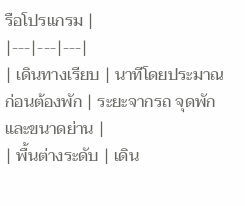รือโปรแกรม |
|---|---|---|
| เดินทางเรียบ | นาทีโดยประมาณก่อนต้องพัก | ระยะจากรถ จุดพัก และขนาดย่าน |
| พื้นต่างระดับ | เดิน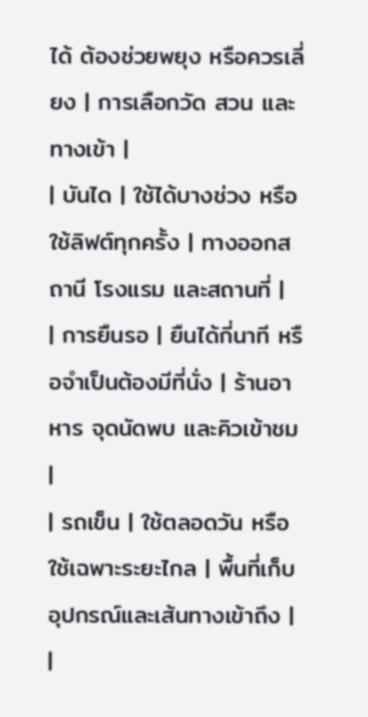ได้ ต้องช่วยพยุง หรือควรเลี่ยง | การเลือกวัด สวน และทางเข้า |
| บันได | ใช้ได้บางช่วง หรือใช้ลิฟต์ทุกครั้ง | ทางออกสถานี โรงแรม และสถานที่ |
| การยืนรอ | ยืนได้กี่นาที หรือจำเป็นต้องมีที่นั่ง | ร้านอาหาร จุดนัดพบ และคิวเข้าชม |
| รถเข็น | ใช้ตลอดวัน หรือใช้เฉพาะระยะไกล | พื้นที่เก็บอุปกรณ์และเส้นทางเข้าถึง |
|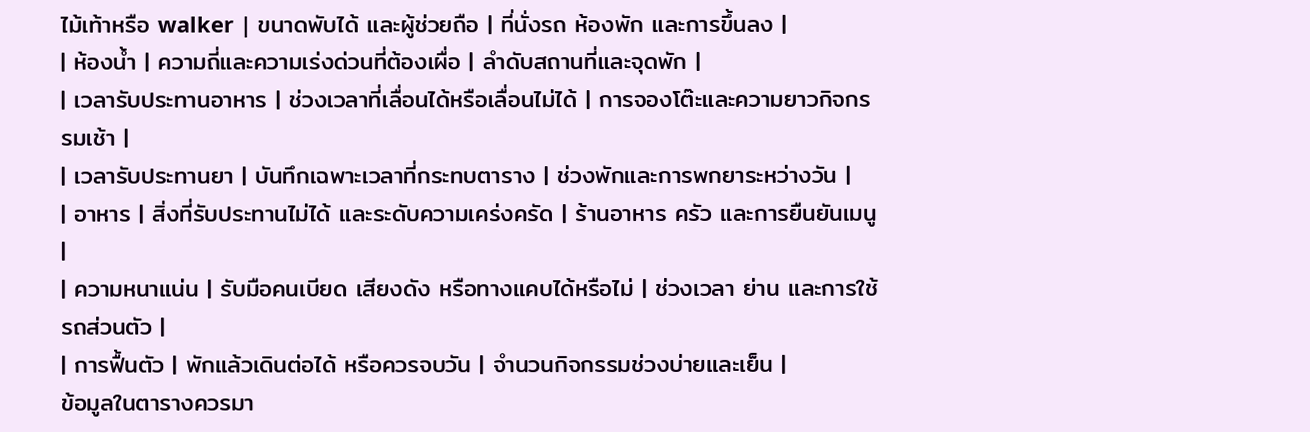ไม้เท้าหรือ walker | ขนาดพับได้ และผู้ช่วยถือ | ที่นั่งรถ ห้องพัก และการขึ้นลง |
| ห้องน้ำ | ความถี่และความเร่งด่วนที่ต้องเผื่อ | ลำดับสถานที่และจุดพัก |
| เวลารับประทานอาหาร | ช่วงเวลาที่เลื่อนได้หรือเลื่อนไม่ได้ | การจองโต๊ะและความยาวกิจกรรมเช้า |
| เวลารับประทานยา | บันทึกเฉพาะเวลาที่กระทบตาราง | ช่วงพักและการพกยาระหว่างวัน |
| อาหาร | สิ่งที่รับประทานไม่ได้ และระดับความเคร่งครัด | ร้านอาหาร ครัว และการยืนยันเมนู |
| ความหนาแน่น | รับมือคนเบียด เสียงดัง หรือทางแคบได้หรือไม่ | ช่วงเวลา ย่าน และการใช้รถส่วนตัว |
| การฟื้นตัว | พักแล้วเดินต่อได้ หรือควรจบวัน | จำนวนกิจกรรมช่วงบ่ายและเย็น |
ข้อมูลในตารางควรมา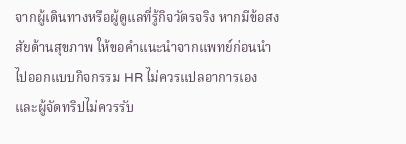จากผู้เดินทางหรือผู้ดูแลที่รู้กิจวัตรจริง หากมีข้อสงสัยด้านสุขภาพ ให้ขอคำแนะนำจากแพทย์ก่อนนำไปออกแบบกิจกรรม HR ไม่ควรแปลอาการเอง และผู้จัดทริปไม่ควรรับ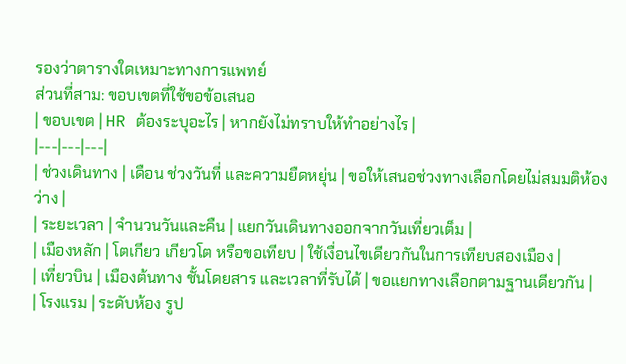รองว่าตารางใดเหมาะทางการแพทย์
ส่วนที่สาม: ขอบเขตที่ใช้ขอข้อเสนอ
| ขอบเขต | HR ต้องระบุอะไร | หากยังไม่ทราบให้ทำอย่างไร |
|---|---|---|
| ช่วงเดินทาง | เดือน ช่วงวันที่ และความยืดหยุ่น | ขอให้เสนอช่วงทางเลือกโดยไม่สมมติห้องว่าง |
| ระยะเวลา | จำนวนวันและคืน | แยกวันเดินทางออกจากวันเที่ยวเต็ม |
| เมืองหลัก | โตเกียว เกียวโต หรือขอเทียบ | ใช้เงื่อนไขเดียวกันในการเทียบสองเมือง |
| เที่ยวบิน | เมืองต้นทาง ชั้นโดยสาร และเวลาที่รับได้ | ขอแยกทางเลือกตามฐานเดียวกัน |
| โรงแรม | ระดับห้อง รูป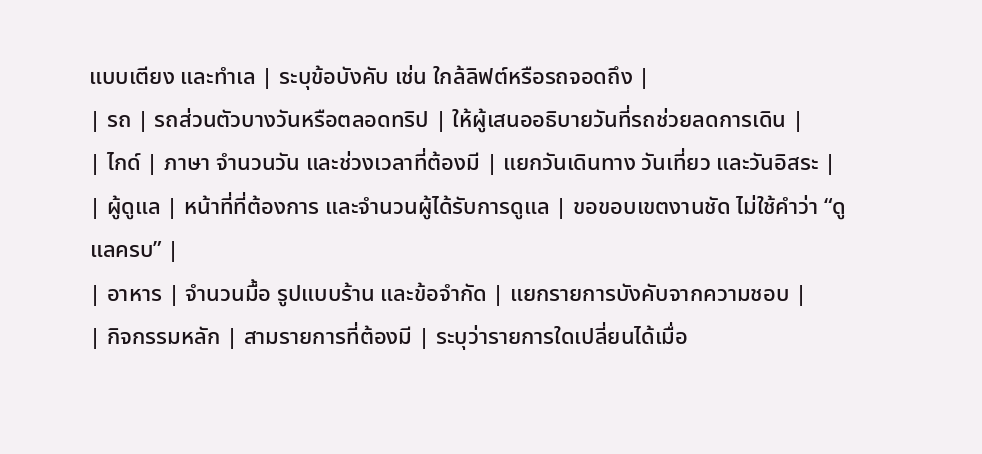แบบเตียง และทำเล | ระบุข้อบังคับ เช่น ใกล้ลิฟต์หรือรถจอดถึง |
| รถ | รถส่วนตัวบางวันหรือตลอดทริป | ให้ผู้เสนออธิบายวันที่รถช่วยลดการเดิน |
| ไกด์ | ภาษา จำนวนวัน และช่วงเวลาที่ต้องมี | แยกวันเดินทาง วันเที่ยว และวันอิสระ |
| ผู้ดูแล | หน้าที่ที่ต้องการ และจำนวนผู้ได้รับการดูแล | ขอขอบเขตงานชัด ไม่ใช้คำว่า “ดูแลครบ” |
| อาหาร | จำนวนมื้อ รูปแบบร้าน และข้อจำกัด | แยกรายการบังคับจากความชอบ |
| กิจกรรมหลัก | สามรายการที่ต้องมี | ระบุว่ารายการใดเปลี่ยนได้เมื่อ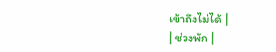เข้าถึงไม่ได้ |
| ช่วงพัก |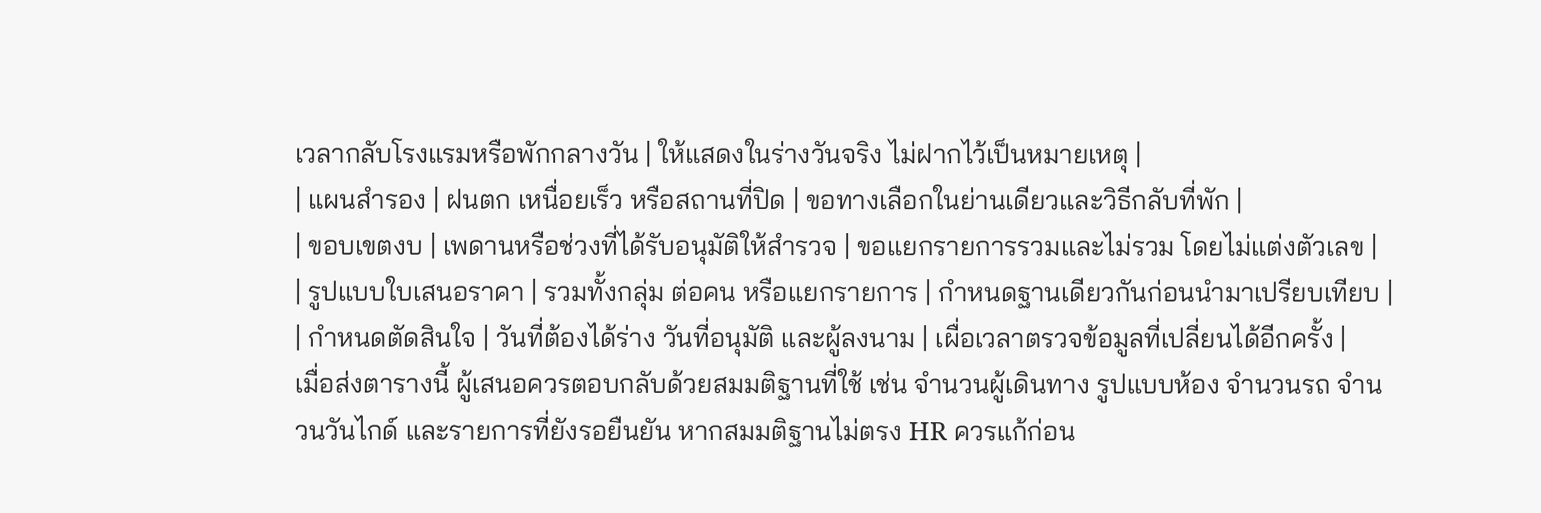เวลากลับโรงแรมหรือพักกลางวัน | ให้แสดงในร่างวันจริง ไม่ฝากไว้เป็นหมายเหตุ |
| แผนสำรอง | ฝนตก เหนื่อยเร็ว หรือสถานที่ปิด | ขอทางเลือกในย่านเดียวและวิธีกลับที่พัก |
| ขอบเขตงบ | เพดานหรือช่วงที่ได้รับอนุมัติให้สำรวจ | ขอแยกรายการรวมและไม่รวม โดยไม่แต่งตัวเลข |
| รูปแบบใบเสนอราคา | รวมทั้งกลุ่ม ต่อคน หรือแยกรายการ | กำหนดฐานเดียวกันก่อนนำมาเปรียบเทียบ |
| กำหนดตัดสินใจ | วันที่ต้องได้ร่าง วันที่อนุมัติ และผู้ลงนาม | เผื่อเวลาตรวจข้อมูลที่เปลี่ยนได้อีกครั้ง |
เมื่อส่งตารางนี้ ผู้เสนอควรตอบกลับด้วยสมมติฐานที่ใช้ เช่น จำนวนผู้เดินทาง รูปแบบห้อง จำนวนรถ จำนวนวันไกด์ และรายการที่ยังรอยืนยัน หากสมมติฐานไม่ตรง HR ควรแก้ก่อน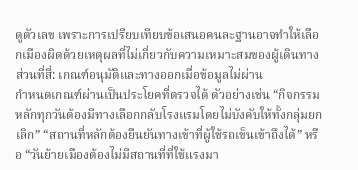ดูตัวเลข เพราะการเปรียบเทียบข้อเสนอคนละฐานอาจทำให้เลือกเมืองผิดด้วยเหตุผลที่ไม่เกี่ยวกับความเหมาะสมของผู้เดินทาง
ส่วนที่สี่: เกณฑ์อนุมัติและทางออกเมื่อข้อมูลไม่ผ่าน
กำหนดเกณฑ์ผ่านเป็นประโยคที่ตรวจได้ ตัวอย่างเช่น “กิจกรรมหลักทุกวันต้องมีทางเลือกกลับโรงแรมโดยไม่บังคับให้ทั้งกลุ่มยกเลิก” “สถานที่หลักต้องยืนยันทางเข้าที่ผู้ใช้รถเข็นเข้าถึงได้” หรือ “วันย้ายเมืองต้องไม่มีสถานที่ที่ใช้แรงมา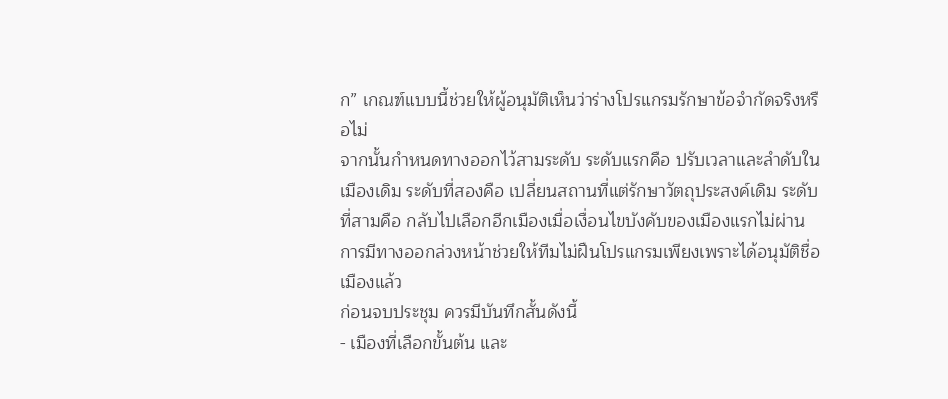ก” เกณฑ์แบบนี้ช่วยให้ผู้อนุมัติเห็นว่าร่างโปรแกรมรักษาข้อจำกัดจริงหรือไม่
จากนั้นกำหนดทางออกไว้สามระดับ ระดับแรกคือ ปรับเวลาและลำดับในเมืองเดิม ระดับที่สองคือ เปลี่ยนสถานที่แต่รักษาวัตถุประสงค์เดิม ระดับที่สามคือ กลับไปเลือกอีกเมืองเมื่อเงื่อนไขบังคับของเมืองแรกไม่ผ่าน การมีทางออกล่วงหน้าช่วยให้ทีมไม่ฝืนโปรแกรมเพียงเพราะได้อนุมัติชื่อเมืองแล้ว
ก่อนจบประชุม ควรมีบันทึกสั้นดังนี้
- เมืองที่เลือกขั้นต้น และ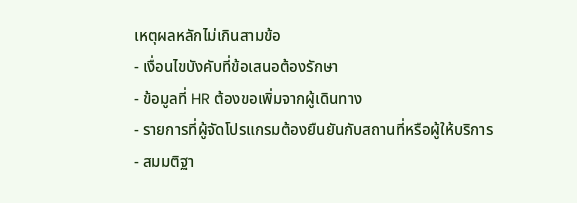เหตุผลหลักไม่เกินสามข้อ
- เงื่อนไขบังคับที่ข้อเสนอต้องรักษา
- ข้อมูลที่ HR ต้องขอเพิ่มจากผู้เดินทาง
- รายการที่ผู้จัดโปรแกรมต้องยืนยันกับสถานที่หรือผู้ให้บริการ
- สมมติฐา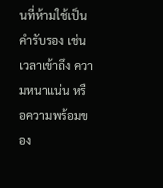นที่ห้ามใช้เป็นคำรับรอง เช่น เวลาเข้าถึง ความหนาแน่น หรือความพร้อมของ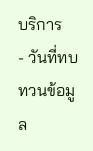บริการ
- วันที่ทบทวนข้อมูล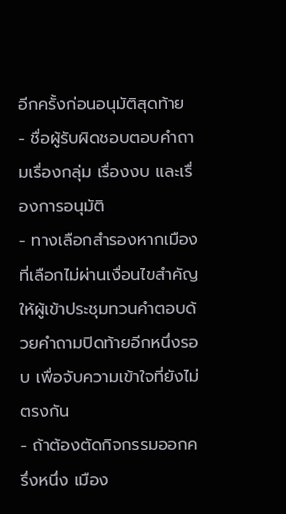อีกครั้งก่อนอนุมัติสุดท้าย
- ชื่อผู้รับผิดชอบตอบคำถามเรื่องกลุ่ม เรื่องงบ และเรื่องการอนุมัติ
- ทางเลือกสำรองหากเมืองที่เลือกไม่ผ่านเงื่อนไขสำคัญ
ให้ผู้เข้าประชุมทวนคำตอบด้วยคำถามปิดท้ายอีกหนึ่งรอบ เพื่อจับความเข้าใจที่ยังไม่ตรงกัน
- ถ้าต้องตัดกิจกรรมออกครึ่งหนึ่ง เมือง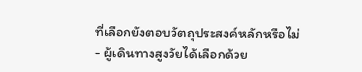ที่เลือกยังตอบวัตถุประสงค์หลักหรือไม่
- ผู้เดินทางสูงวัยได้เลือกด้วย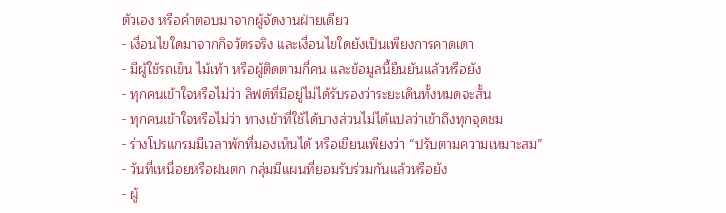ตัวเอง หรือคำตอบมาจากผู้จัดงานฝ่ายเดียว
- เงื่อนไขใดมาจากกิจวัตรจริง และเงื่อนไขใดยังเป็นเพียงการคาดเดา
- มีผู้ใช้รถเข็น ไม้เท้า หรือผู้ติดตามกี่คน และข้อมูลนี้ยืนยันแล้วหรือยัง
- ทุกคนเข้าใจหรือไม่ว่า ลิฟต์ที่มีอยู่ไม่ได้รับรองว่าระยะเดินทั้งหมดจะสั้น
- ทุกคนเข้าใจหรือไม่ว่า ทางเข้าที่ใช้ได้บางส่วนไม่ได้แปลว่าเข้าถึงทุกจุดชม
- ร่างโปรแกรมมีเวลาพักที่มองเห็นได้ หรือเขียนเพียงว่า “ปรับตามความเหมาะสม”
- วันที่เหนื่อยหรือฝนตก กลุ่มมีแผนที่ยอมรับร่วมกันแล้วหรือยัง
- ผู้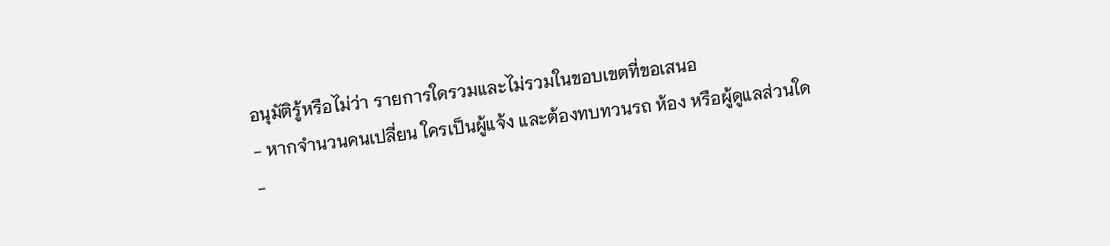อนุมัติรู้หรือไม่ว่า รายการใดรวมและไม่รวมในขอบเขตที่ขอเสนอ
- หากจำนวนคนเปลี่ยน ใครเป็นผู้แจ้ง และต้องทบทวนรถ ห้อง หรือผู้ดูแลส่วนใด
-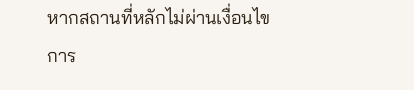หากสถานที่หลักไม่ผ่านเงื่อนไขการ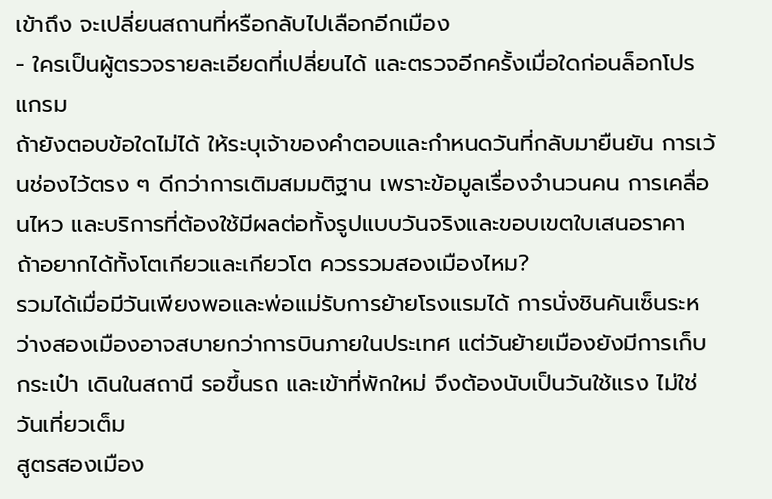เข้าถึง จะเปลี่ยนสถานที่หรือกลับไปเลือกอีกเมือง
- ใครเป็นผู้ตรวจรายละเอียดที่เปลี่ยนได้ และตรวจอีกครั้งเมื่อใดก่อนล็อกโปรแกรม
ถ้ายังตอบข้อใดไม่ได้ ให้ระบุเจ้าของคำตอบและกำหนดวันที่กลับมายืนยัน การเว้นช่องไว้ตรง ๆ ดีกว่าการเติมสมมติฐาน เพราะข้อมูลเรื่องจำนวนคน การเคลื่อนไหว และบริการที่ต้องใช้มีผลต่อทั้งรูปแบบวันจริงและขอบเขตใบเสนอราคา
ถ้าอยากได้ทั้งโตเกียวและเกียวโต ควรรวมสองเมืองไหม?
รวมได้เมื่อมีวันเพียงพอและพ่อแม่รับการย้ายโรงแรมได้ การนั่งชินคันเซ็นระหว่างสองเมืองอาจสบายกว่าการบินภายในประเทศ แต่วันย้ายเมืองยังมีการเก็บกระเป๋า เดินในสถานี รอขึ้นรถ และเข้าที่พักใหม่ จึงต้องนับเป็นวันใช้แรง ไม่ใช่วันเที่ยวเต็ม
สูตรสองเมือง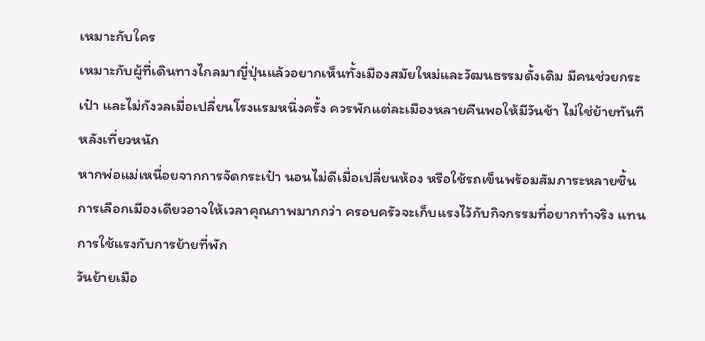เหมาะกับใคร
เหมาะกับผู้ที่เดินทางไกลมาญี่ปุ่นแล้วอยากเห็นทั้งเมืองสมัยใหม่และวัฒนธรรมดั้งเดิม มีคนช่วยกระเป๋า และไม่กังวลเมื่อเปลี่ยนโรงแรมหนึ่งครั้ง ควรพักแต่ละเมืองหลายคืนพอให้มีวันช้า ไม่ใช่ย้ายทันทีหลังเที่ยวหนัก
หากพ่อแม่เหนื่อยจากการจัดกระเป๋า นอนไม่ดีเมื่อเปลี่ยนห้อง หรือใช้รถเข็นพร้อมสัมภาระหลายชิ้น การเลือกเมืองเดียวอาจให้เวลาคุณภาพมากกว่า ครอบครัวจะเก็บแรงไว้กับกิจกรรมที่อยากทำจริง แทนการใช้แรงกับการย้ายที่พัก
วันย้ายเมือ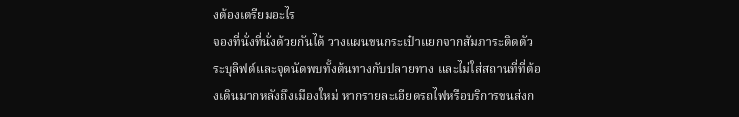งต้องเตรียมอะไร
จองที่นั่งที่นั่งด้วยกันได้ วางแผนขนกระเป๋าแยกจากสัมภาระติดตัว ระบุลิฟต์และจุดนัดพบทั้งต้นทางกับปลายทาง และไม่ใส่สถานที่ที่ต้องเดินมากหลังถึงเมืองใหม่ หากรายละเอียดรถไฟหรือบริการขนส่งก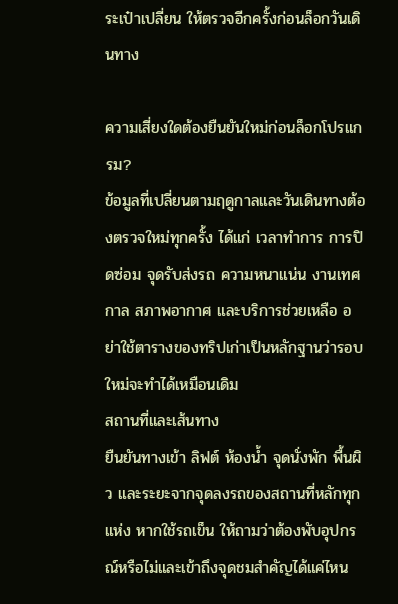ระเป๋าเปลี่ยน ให้ตรวจอีกครั้งก่อนล็อกวันเดินทาง

ความเสี่ยงใดต้องยืนยันใหม่ก่อนล็อกโปรแกรม?
ข้อมูลที่เปลี่ยนตามฤดูกาลและวันเดินทางต้องตรวจใหม่ทุกครั้ง ได้แก่ เวลาทำการ การปิดซ่อม จุดรับส่งรถ ความหนาแน่น งานเทศกาล สภาพอากาศ และบริการช่วยเหลือ อย่าใช้ตารางของทริปเก่าเป็นหลักฐานว่ารอบใหม่จะทำได้เหมือนเดิม
สถานที่และเส้นทาง
ยืนยันทางเข้า ลิฟต์ ห้องน้ำ จุดนั่งพัก พื้นผิว และระยะจากจุดลงรถของสถานที่หลักทุกแห่ง หากใช้รถเข็น ให้ถามว่าต้องพับอุปกรณ์หรือไม่และเข้าถึงจุดชมสำคัญได้แค่ไหน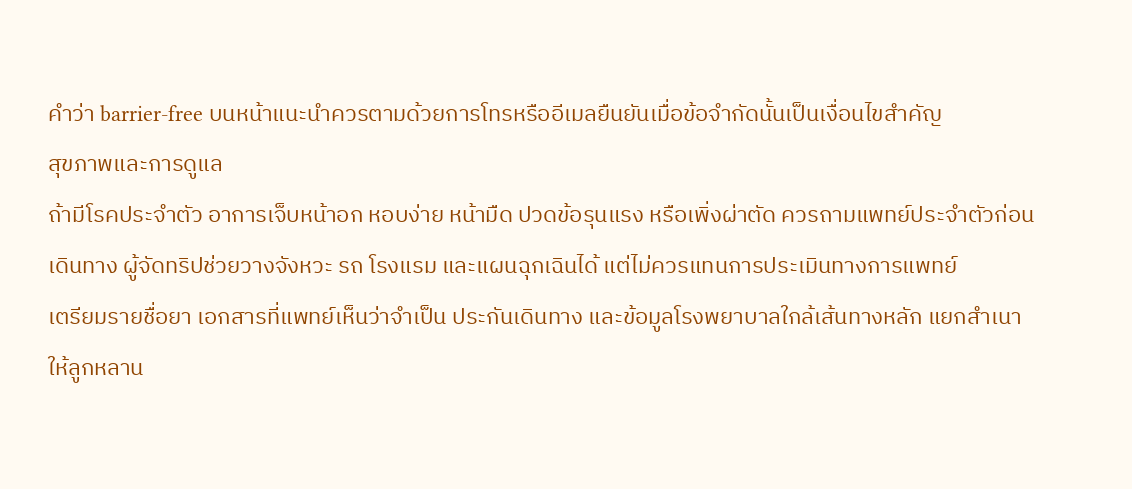คำว่า barrier-free บนหน้าแนะนำควรตามด้วยการโทรหรืออีเมลยืนยันเมื่อข้อจำกัดนั้นเป็นเงื่อนไขสำคัญ
สุขภาพและการดูแล
ถ้ามีโรคประจำตัว อาการเจ็บหน้าอก หอบง่าย หน้ามืด ปวดข้อรุนแรง หรือเพิ่งผ่าตัด ควรถามแพทย์ประจำตัวก่อนเดินทาง ผู้จัดทริปช่วยวางจังหวะ รถ โรงแรม และแผนฉุกเฉินได้ แต่ไม่ควรแทนการประเมินทางการแพทย์
เตรียมรายชื่อยา เอกสารที่แพทย์เห็นว่าจำเป็น ประกันเดินทาง และข้อมูลโรงพยาบาลใกล้เส้นทางหลัก แยกสำเนาให้ลูกหลาน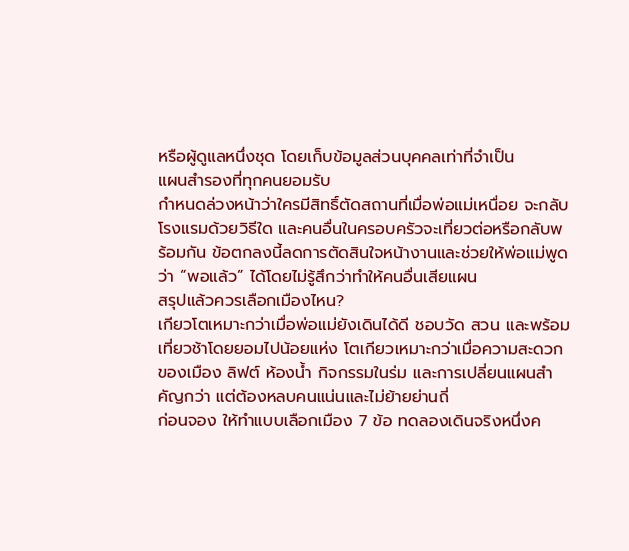หรือผู้ดูแลหนึ่งชุด โดยเก็บข้อมูลส่วนบุคคลเท่าที่จำเป็น
แผนสำรองที่ทุกคนยอมรับ
กำหนดล่วงหน้าว่าใครมีสิทธิ์ตัดสถานที่เมื่อพ่อแม่เหนื่อย จะกลับโรงแรมด้วยวิธีใด และคนอื่นในครอบครัวจะเที่ยวต่อหรือกลับพร้อมกัน ข้อตกลงนี้ลดการตัดสินใจหน้างานและช่วยให้พ่อแม่พูดว่า “พอแล้ว” ได้โดยไม่รู้สึกว่าทำให้คนอื่นเสียแผน
สรุปแล้วควรเลือกเมืองไหน?
เกียวโตเหมาะกว่าเมื่อพ่อแม่ยังเดินได้ดี ชอบวัด สวน และพร้อมเที่ยวช้าโดยยอมไปน้อยแห่ง โตเกียวเหมาะกว่าเมื่อความสะดวกของเมือง ลิฟต์ ห้องน้ำ กิจกรรมในร่ม และการเปลี่ยนแผนสำคัญกว่า แต่ต้องหลบคนแน่นและไม่ย้ายย่านถี่
ก่อนจอง ให้ทำแบบเลือกเมือง 7 ข้อ ทดลองเดินจริงหนึ่งค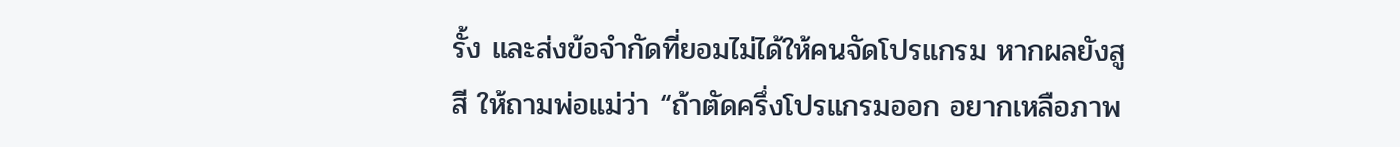รั้ง และส่งข้อจำกัดที่ยอมไม่ได้ให้คนจัดโปรแกรม หากผลยังสูสี ให้ถามพ่อแม่ว่า “ถ้าตัดครึ่งโปรแกรมออก อยากเหลือภาพ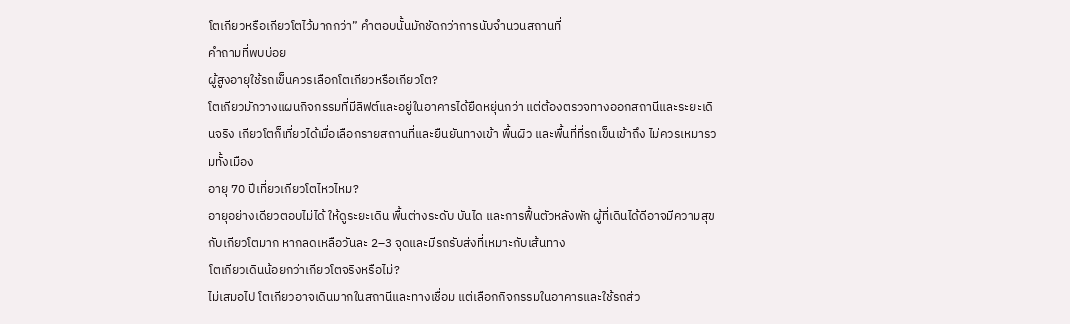โตเกียวหรือเกียวโตไว้มากกว่า” คำตอบนั้นมักชัดกว่าการนับจำนวนสถานที่
คำถามที่พบบ่อย
ผู้สูงอายุใช้รถเข็นควรเลือกโตเกียวหรือเกียวโต?
โตเกียวมักวางแผนกิจกรรมที่มีลิฟต์และอยู่ในอาคารได้ยืดหยุ่นกว่า แต่ต้องตรวจทางออกสถานีและระยะเดินจริง เกียวโตก็เที่ยวได้เมื่อเลือกรายสถานที่และยืนยันทางเข้า พื้นผิว และพื้นที่ที่รถเข็นเข้าถึง ไม่ควรเหมารวมทั้งเมือง
อายุ 70 ปีเที่ยวเกียวโตไหวไหม?
อายุอย่างเดียวตอบไม่ได้ ให้ดูระยะเดิน พื้นต่างระดับ บันได และการฟื้นตัวหลังพัก ผู้ที่เดินได้ดีอาจมีความสุขกับเกียวโตมาก หากลดเหลือวันละ 2–3 จุดและมีรถรับส่งที่เหมาะกับเส้นทาง
โตเกียวเดินน้อยกว่าเกียวโตจริงหรือไม่?
ไม่เสมอไป โตเกียวอาจเดินมากในสถานีและทางเชื่อม แต่เลือกกิจกรรมในอาคารและใช้รถส่ว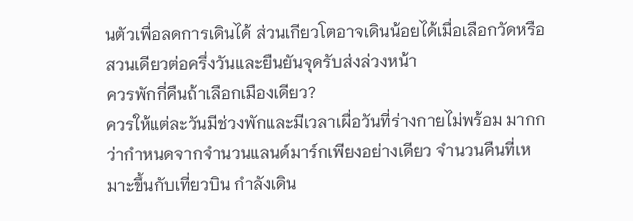นตัวเพื่อลดการเดินได้ ส่วนเกียวโตอาจเดินน้อยได้เมื่อเลือกวัดหรือสวนเดียวต่อครึ่งวันและยืนยันจุดรับส่งล่วงหน้า
ควรพักกี่คืนถ้าเลือกเมืองเดียว?
ควรให้แต่ละวันมีช่วงพักและมีเวลาเผื่อวันที่ร่างกายไม่พร้อม มากกว่ากำหนดจากจำนวนแลนด์มาร์กเพียงอย่างเดียว จำนวนคืนที่เหมาะขึ้นกับเที่ยวบิน กำลังเดิน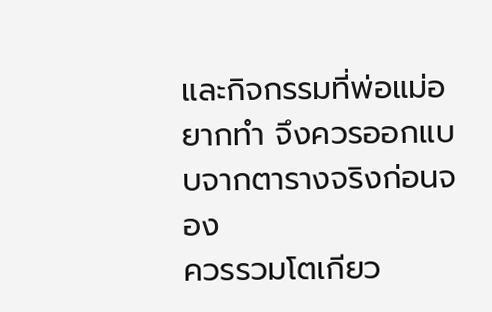และกิจกรรมที่พ่อแม่อยากทำ จึงควรออกแบบจากตารางจริงก่อนจอง
ควรรวมโตเกียว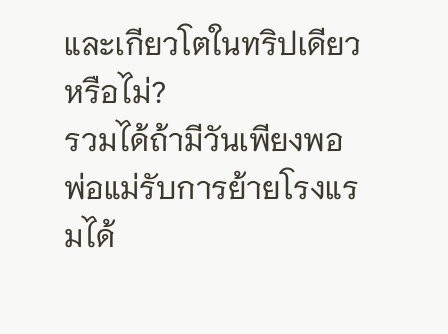และเกียวโตในทริปเดียวหรือไม่?
รวมได้ถ้ามีวันเพียงพอ พ่อแม่รับการย้ายโรงแรมได้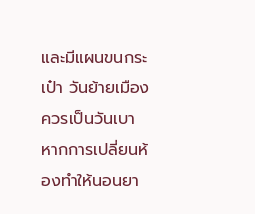และมีแผนขนกระเป๋า วันย้ายเมืองควรเป็นวันเบา หากการเปลี่ยนห้องทำให้นอนยา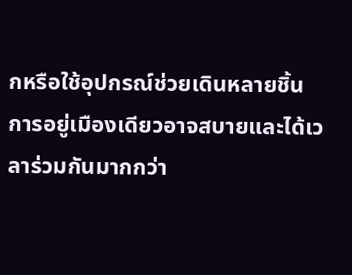กหรือใช้อุปกรณ์ช่วยเดินหลายชิ้น การอยู่เมืองเดียวอาจสบายและได้เวลาร่วมกันมากกว่า